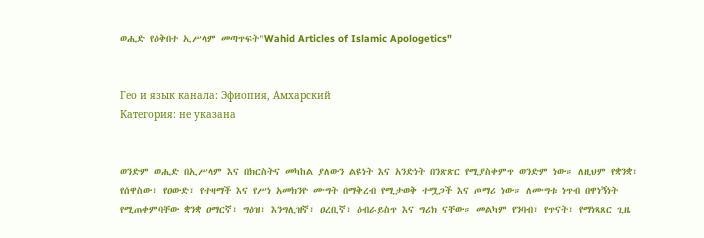ወሒድ የዕቅበተ ኢሥላም መጣጥፍት"Wahid Articles of Islamic Apologetics"


Гео и язык канала: Эфиопия, Амхарский
Категория: не указана


ወንድም ወሒድ በኢሥላም እና በክርስትና መካከል ያለውን ልዩነት እና አንድነት በንጽጽር የሚያስቀምጥ ወንድም ነው። ለዚህም የቋንቋ፣ የሰዋስው፣ የዐውድ፣ የተዛማች እና የሥነ አመክንዮ ሙግት በማቅረብ የሚታወቅ ተሟጋች እና ጦማሪ ነው። ለሙግቱ ነጥብ በዋነኝነት የሚጠቀምባቸው ቋንቋ ዐማርኛ፣ ግዕዝ፣ እንግሊዝኛ፣ ዐረቢኛ፣ ዕብራይስጥ እና ግሪክ ናቸው። መልካም የንባብ፣ የጥናት፣ የማነጻጸር ጊዜ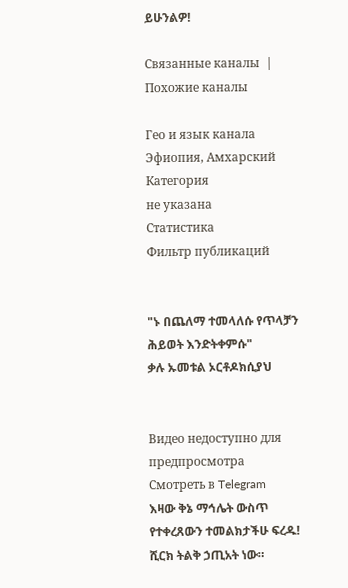ይሁንልዎ!

Связанные каналы  |  Похожие каналы

Гео и язык канала
Эфиопия, Амхарский
Категория
не указана
Статистика
Фильтр публикаций


"ኑ በጨለማ ተመላለሱ የጥላቻን ሕይወት እንድትቀምሱ"
ቃሉ ኡመቱል ኦርቶዶክሲያህ


Видео недоступно для предпросмотра
Смотреть в Telegram
እዛው ቅኔ ማኅሌት ውስጥ የተቀረጸውን ተመልክታችሁ ፍረዱ! ሺርክ ትልቅ ኃጢአት ነው።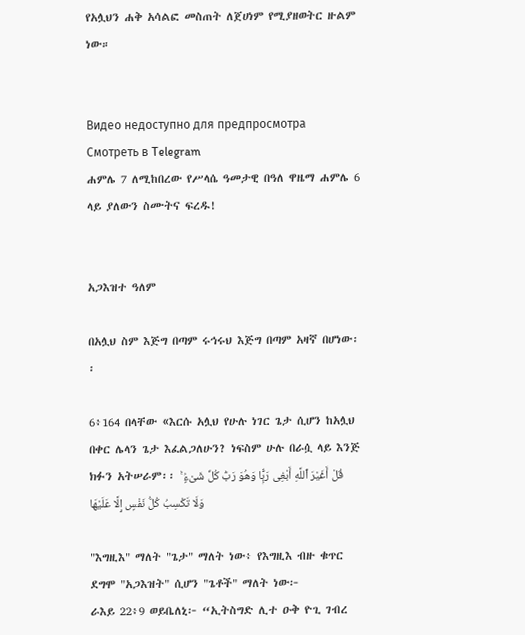የአሏህን ሐቅ አሳልፎ መስጠት ለጀሀነም የሚያዘወትር ዙልም ነው።


Видео недоступно для предпросмотра
Смотреть в Telegram
ሐምሌ 7 ለሚከበረው የሥላሴ ዓመታዊ በዓለ ዋዜማ ሐምሌ 6 ላይ ያለውን ስሙትና ፍረዱ!


አጋእዝተ ዓለም

በአሏህ ስም እጅግ በጣም ሩኅሩህ እጅግ በጣም አዛኛ በሆነው፡፡

6፥164 በላቸው «እርሱ አሏህ የሁሉ ነገር ጌታ ሲሆን ከአሏህ በቀር ሌላን ጌታ እፈልጋለሁን? ነፍስም ሁሉ በራሷ ላይ እንጅ ክፉን አትሠራም፡፡ قُلْ أَغَيْرَ ٱللَّهِ أَبْغِى رَبًّۭا وَهُوَ رَبُّ كُلِّ شَىْءٍۢ ۚ وَلَا تَكْسِبُ كُلُّ نَفْسٍ إِلَّا عَلَيْهَا

"እግዚእ" ማለት "ጌታ" ማለት ነው፥ የእግዚእ ብዙ ቁጥር ደግሞ "አጋእዝት" ሲሆን "ጌቶች" ማለት ነው፦
ራእይ 22፥9 ወይቤለኒ፦ “ኢትስግድ ሊተ ዑቅ ዮጊ ገብረ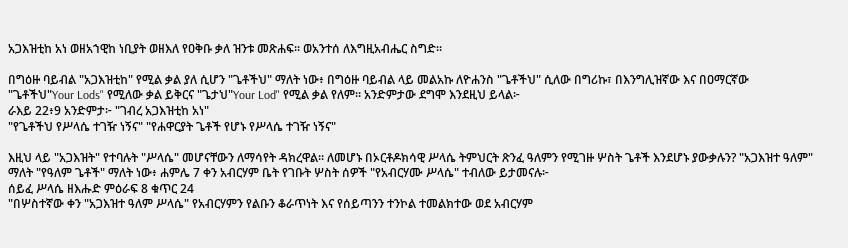አጋእዝቲከ አነ ወዘአኀዊከ ነቢያት ወዘእለ የዐቅቡ ቃለ ዝንቱ መጽሐፍ። ወአንተሰ ለእግዚአብሔር ስግድ።

በግዕዙ ባይብል "አጋእዝቲከ" የሚል ቃል ያለ ሲሆን "ጌቶችህ" ማለት ነው፥ በግዕዙ ባይብል ላይ መልአኩ ለዮሐንስ "ጌቶችህ" ሲለው በግሪኩ፣ በእንግሊዝኛው እና በዐማርኛው "ጌቶችህ"Your Lods" የሚለው ቃል ይቅርና "ጌታህ"Your Lod" የሚል ቃል የለም። አንድምታው ደግሞ እንደዚህ ይላል፦
ራእይ 22፥9 አንድምታ፦ "ገብረ አጋእዝቲከ አነ"
"የጌቶችህ የሥላሴ ተገዥ ነኝና" "የሐዋርያት ጌቶች የሆኑ የሥላሴ ተገዥ ነኝና"

እዚህ ላይ "አጋእዝት" የተባሉት "ሥላሴ" መሆናቸውን ለማሳየት ዳክረዋል። ለመሆኑ በኦርቶዶክሳዊ ሥላሴ ትምህርት ጽንፈ ዓለምን የሚገዙ ሦስት ጌቶች እንደሆኑ ያውቃሉን? "አጋእዝተ ዓለም" ማለት "የዓለም ጌቶች" ማለት ነው፥ ሐምሌ 7 ቀን አብርሃም ቤት የገቡት ሦስት ሰዎች "የአብርሃሙ ሥላሴ" ተብለው ይታመናሉ፦
ሰይፈ ሥላሴ ዘእሑድ ምዕራፍ 8 ቁጥር 24
"በሦስተኛው ቀን "አጋእዝተ ዓለም ሥላሴ" የአብርሃምን የልቡን ቆራጥነት እና የሰይጣንን ተንኮል ተመልክተው ወደ አብርሃም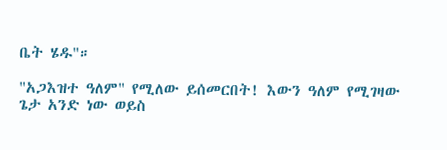ቤት ሄዱ"።

"አጋእዝተ ዓለም" የሚለው ይሰመርበት! እውን ዓለም የሚገዛው ጌታ አንድ ነው ወይስ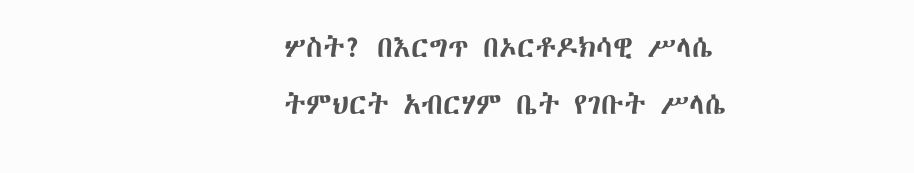ሦስት? በእርግጥ በኦርቶዶክሳዊ ሥላሴ ትምህርት አብርሃም ቤት የገቡት ሥላሴ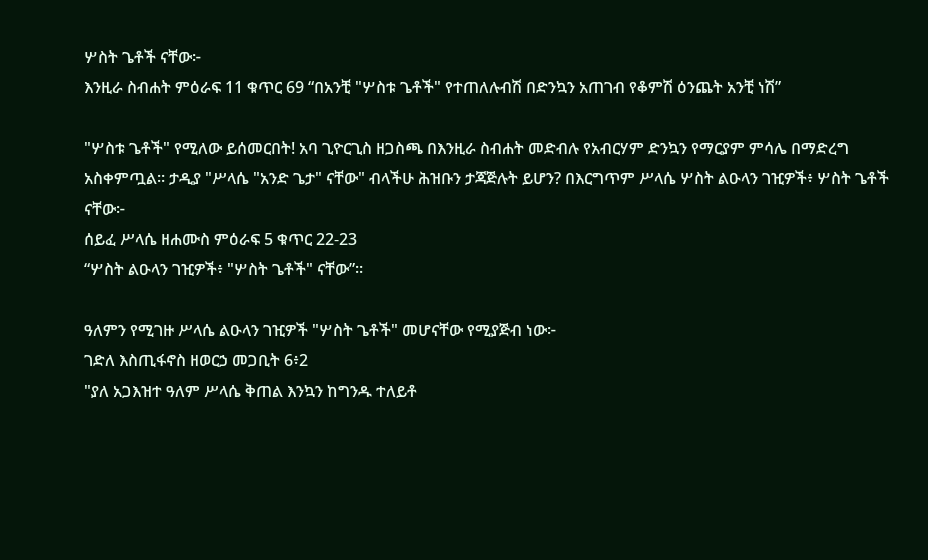ሦስት ጌቶች ናቸው፦
እንዚራ ስብሐት ምዕራፍ 11 ቁጥር 69 “በአንቺ "ሦስቱ ጌቶች" የተጠለሉብሽ በድንኳን አጠገብ የቆምሽ ዕንጨት አንቺ ነሽ”

"ሦስቱ ጌቶች" የሚለው ይሰመርበት! አባ ጊዮርጊስ ዘጋስጫ በእንዚራ ስብሐት መድብሉ የአብርሃም ድንኳን የማርያም ምሳሌ በማድረግ አስቀምጧል። ታዲያ "ሥላሴ "አንድ ጌታ" ናቸው" ብላችሁ ሕዝቡን ታጃጅሉት ይሆን? በእርግጥም ሥላሴ ሦስት ልዑላን ገዢዎች፥ ሦስት ጌቶች ናቸው፦
ሰይፈ ሥላሴ ዘሐሙስ ምዕራፍ 5 ቁጥር 22-23
“ሦስት ልዑላን ገዢዎች፥ "ሦስት ጌቶች" ናቸው”።

ዓለምን የሚገዙ ሥላሴ ልዑላን ገዢዎች "ሦስት ጌቶች" መሆናቸው የሚያጅብ ነው፦
ገድለ እስጢፋኖስ ዘወርኃ መጋቢት 6፥2
"ያለ አጋእዝተ ዓለም ሥላሴ ቅጠል እንኳን ከግንዱ ተለይቶ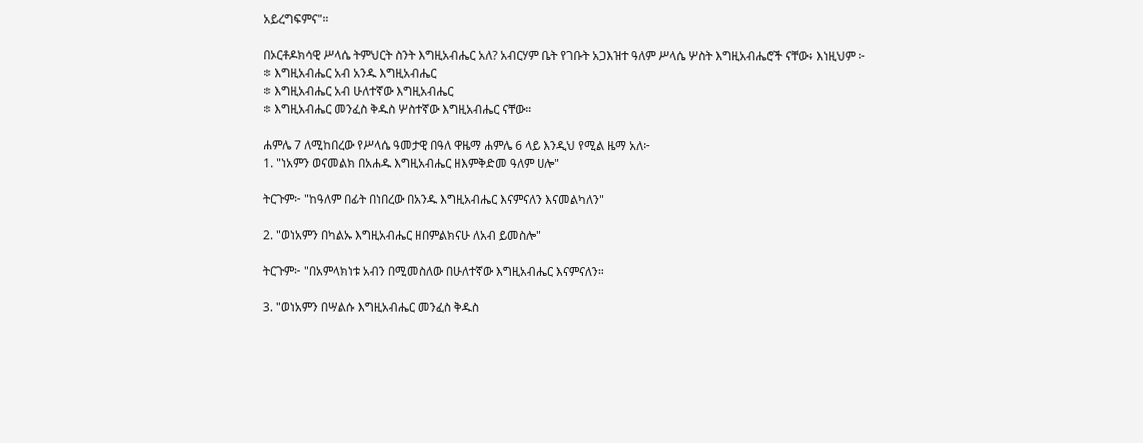አይረግፍምና"።

በኦርቶዶክሳዊ ሥላሴ ትምህርት ስንት እግዚአብሔር አለ? አብርሃም ቤት የገቡት አጋእዝተ ዓለም ሥላሴ ሦስት እግዚአብሔሮች ናቸው፥ እነዚህም ፦
፨ እግዚአብሔር አብ አንዱ እግዚአብሔር
፨ እግዚአብሔር አብ ሁለተኛው እግዚአብሔር
፨ እግዚአብሔር መንፈስ ቅዱስ ሦስተኛው እግዚአብሔር ናቸው።

ሐምሌ 7 ለሚከበረው የሥላሴ ዓመታዊ በዓለ ዋዜማ ሐምሌ 6 ላይ እንዲህ የሚል ዜማ አለ፦
1. "ነአምን ወናመልክ በአሐዱ እግዚአብሔር ዘእምቅድመ ዓለም ሀሎ"

ትርጉም፦ "ከዓለም በፊት በነበረው በአንዱ እግዚአብሔር እናምናለን እናመልካለን"

2. "ወነአምን በካልኡ እግዚአብሔር ዘበምልክናሁ ለአብ ይመስሎ"

ትርጉም፦ "በአምላክነቱ አብን በሚመስለው በሁለተኛው እግዚአብሔር እናምናለን።

3. "ወነአምን በሣልሱ እግዚአብሔር መንፈስ ቅዱስ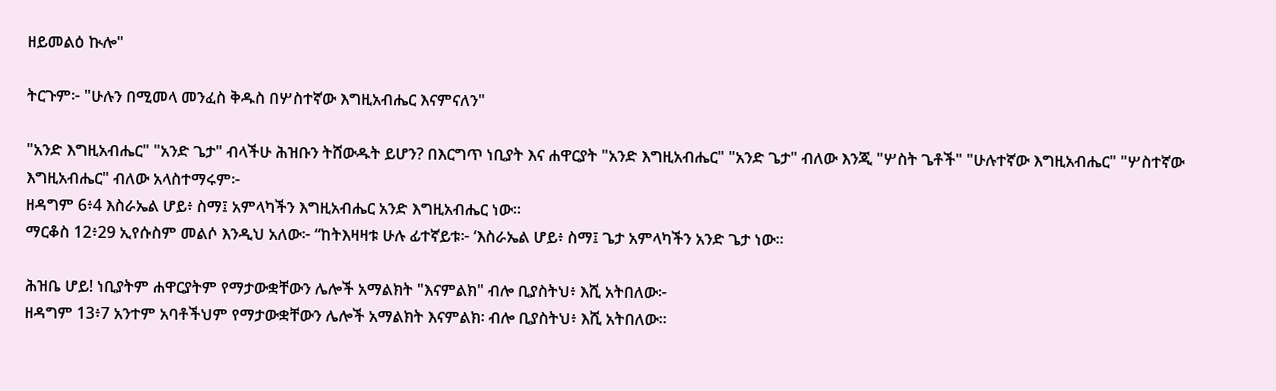ዘይመልዕ ኲሎ"

ትርጉም፦ "ሁሉን በሚመላ መንፈስ ቅዱስ በሦስተኛው እግዚአብሔር እናምናለን"

"አንድ እግዚአብሔር" "አንድ ጌታ" ብላችሁ ሕዝቡን ትሸውዱት ይሆን? በእርግጥ ነቢያት እና ሐዋርያት "አንድ እግዚአብሔር" "አንድ ጌታ" ብለው እንጂ "ሦስት ጌቶች" "ሁሉተኛው እግዚአብሔር" "ሦስተኛው እግዚአብሔር" ብለው አላስተማሩም፦
ዘዳግም 6፥4 እስራኤል ሆይ፥ ስማ፤ አምላካችን እግዚአብሔር አንድ እግዚአብሔር ነው።
ማርቆስ 12፥29 ኢየሱስም መልሶ እንዲህ አለው፦ “ከትእዛዛቱ ሁሉ ፊተኛይቱ፦ ‘እስራኤል ሆይ፥ ስማ፤ ጌታ አምላካችን አንድ ጌታ ነው።

ሕዝቤ ሆይ! ነቢያትም ሐዋርያትም የማታውቋቸውን ሌሎች አማልክት "እናምልክ" ብሎ ቢያስትህ፥ እሺ አትበለው፦
ዘዳግም 13፥7 አንተም አባቶችህም የማታውቋቸውን ሌሎች አማልክት እናምልክ፡ ብሎ ቢያስትህ፥ እሺ አትበለው።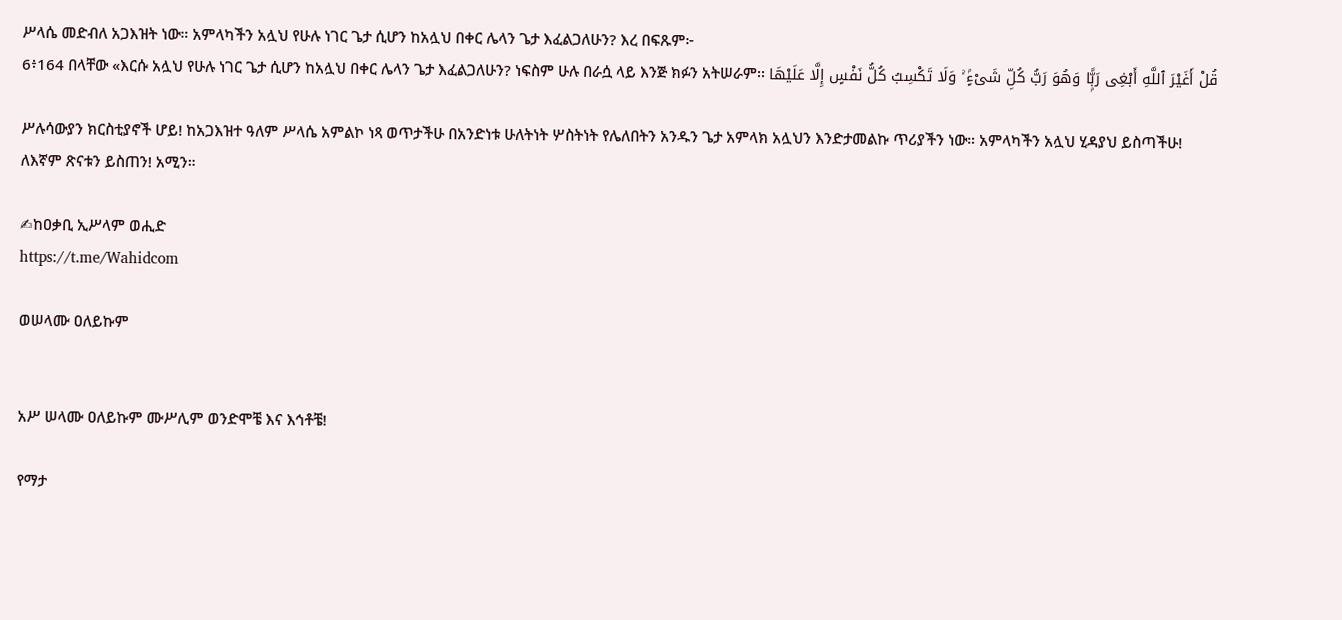ሥላሴ መድብለ አጋእዝት ነው። አምላካችን አሏህ የሁሉ ነገር ጌታ ሲሆን ከአሏህ በቀር ሌላን ጌታ እፈልጋለሁን? እረ በፍጹም፦
6፥164 በላቸው «እርሱ አሏህ የሁሉ ነገር ጌታ ሲሆን ከአሏህ በቀር ሌላን ጌታ እፈልጋለሁን? ነፍስም ሁሉ በራሷ ላይ እንጅ ክፉን አትሠራም፡፡ قُلْ أَغَيْرَ ٱللَّهِ أَبْغِى رَبًّۭا وَهُوَ رَبُّ كُلِّ شَىْءٍۢ ۚ وَلَا تَكْسِبُ كُلُّ نَفْسٍ إِلَّا عَلَيْهَا

ሥሉሳውያን ክርስቲያኖች ሆይ! ከአጋእዝተ ዓለም ሥላሴ አምልኮ ነጻ ወጥታችሁ በአንድነቱ ሁለትነት ሦስትነት የሌለበትን አንዱን ጌታ አምላክ አሏህን እንድታመልኩ ጥሪያችን ነው። አምላካችን አሏህ ሂዳያህ ይስጣችሁ! ለእኛም ጽናቱን ይስጠን! አሚን።

✍ከዐቃቢ ኢሥላም ወሒድ
https://t.me/Wahidcom

ወሠላሙ ዐለይኩም


አሥ ሠላሙ ዐለይኩም ሙሥሊም ወንድሞቼ እና እኅቶቼ!

የማታ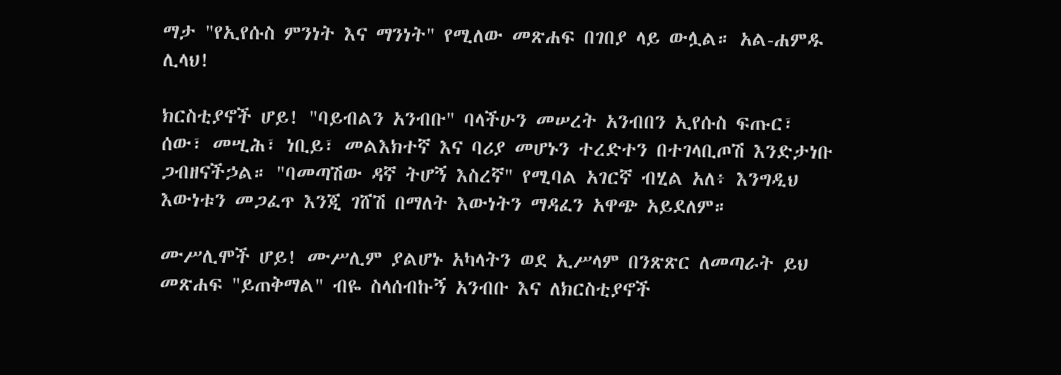ማታ "የኢየሱስ ምንነት እና ማንነት" የሚለው መጽሐፍ በገበያ ላይ ውሏል። አል-ሐምዱ ሊላህ!

ክርስቲያኖች ሆይ! "ባይብልን አንብቡ" ባላችሁን መሠረት አንብበን ኢየሱስ ፍጡር፣ ሰው፣ መሢሕ፣ ነቢይ፣ መልእክተኛ እና ባሪያ መሆኑን ተረድተን በተገላቢጦሽ እንድታነቡ ጋብዘናችኃል። "ባመጣሽው ዳኛ ትሆኝ እስረኛ" የሚባል አገርኛ ብሂል አለ፥ እንግዲህ እውነቱን መጋፈጥ እንጂ ገሸሽ በማለት እውነትን ማዳፈን አዋጭ አይደለም።

ሙሥሊሞች ሆይ! ሙሥሊም ያልሆኑ አካላትን ወደ ኢሥላም በንጽጽር ለመጣራት ይህ መጽሐፍ "ይጠቅማል" ብዬ ስላሰብኩኝ አንብቡ እና ለክርስቲያኖች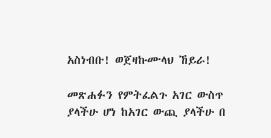አስነብቡ! ወጀዛኩሙላህ ኸይራ!

መጽሐፉን የምትፈልጉ አገር ውስጥ ያላችሁ ሆነ ከአገር ውጪ ያላችሁ በ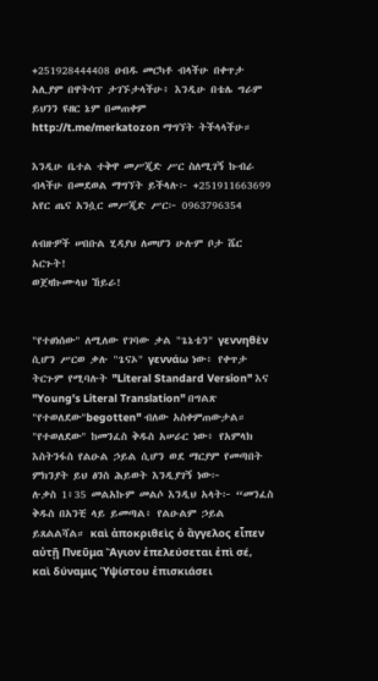+251928444408 ዐብዱ መርካቶ ብላችሁ በቀጥታ አሊያም በዋትሳፕ ታገኙታላችሁ፥ እንዲሁ በቴሌ ግራም ይህንን ዩዘር ኔም በመጠቀም http://t.me/merkatozon ማግኘት ትችላላችሁ።

እንዲሁ ቤተል ተቅዋ መሥጂድ ሥር ስለሚገኝ ኩብራ ብላችሁ በመደወል ማግኘት ይችላሉ፦ +251911663699
አየር ጤና አንሷር መሥጂድ ሥር፦ 0963796354

ለብዙዎች ሠበቡል ሂዳያህ ለመሆን ሁሉም ቦታ ሼር አርጉት!
ወጀዛኩሙላህ ኸይራ!


"የተፀነሰው" ለሚለው የገባው ቃል "ጌኔቴን" γεννηθὲν ሲሆን ሥርወ ቃሉ "ጌናኦ" γεννάω ነው፥ የቀጥታ ትርጉም የሚባሉት "Literal Standard Version" እና "Young's Literal Translation" በግልጽ "የተወለደው"begotten" ብለው አስቀምጠውታል። "የተወለደው" ከመንፈስ ቅዱስ አሠራር ነው፥ የአምላክ እስትንፋስ የልዑል ኃይል ሲሆን ወደ ማርያም የመጣበት ምክንያት ይህ ፅንስ ሕይወት እንዲያገኝ ነው፦
ሉቃስ 1፥35 መልአኩም መልሶ እንዲህ አላት፦ “መንፈስ ቅዱስ በአንቺ ላይ ይመጣል፥ የልዑልም ኃይል ይጸልልሻል። καὶ ἀποκριθεὶς ὁ ἄγγελος εἶπεν αὐτῇ Πνεῦμα Ἅγιον ἐπελεύσεται ἐπὶ σέ, καὶ δύναμις Ὑψίστου ἐπισκιάσει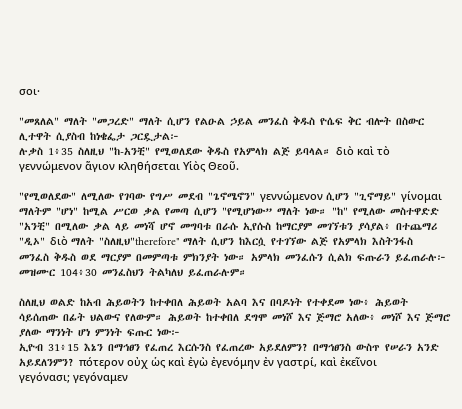σοι·

"መጸለል" ማለት "መጋረድ" ማለት ሲሆን የልዑል ኃይል መንፈስ ቅዱስ ዮሴፍ ቅር ብሎት በስውር ሊተዋት ሲያስብ ከነቄፌታ ጋርዷታል፦
ሉቃስ 1፥35 ስለዚህ "ከ-አንቺ" የሚወለደው ቅዱስ የአምላክ ልጅ ይባላል። διὸ καὶ τὸ γεννώμενον ἅγιον κληθήσεται Υἱὸς Θεοῦ.

"የሚወለደው" ለሚለው የገባው የግሥ መደብ "ጌኖሜኖን" γεννώμενον ሲሆን "ጊኖማይ" γίνομαι ማለትም "ሆነ" ከሚል ሥርወ ቃል የመጣ ሲሆን "የሚሆነው” ማለት ነው። "ከ" የሚለው መስተዋድድ "አንቺ" በሚለው ቃል ላይ መነሻ ሆኖ መግባቱ በራሱ ኢየሱስ ከማርያም መገኘቱን ያሳያል፥ በተጨማሪ "ዲኦ" διὸ ማለት "ስለዚህ"therefore" ማለት ሲሆን ከእርሷ የተገኘው ልጅ የአምላክ እስትንፋስ መንፈስ ቅዱስ ወደ ማርያም በመምጣቱ ምክንያት ነው። አምላክ መንፈሱን ሲልክ ፍጡራን ይፈጠራሉ፦
መዝሙር 104፥30 መንፈስህን ትልካለህ ይፈጠራሉም።

ስለዚህ ወልድ ከአብ ሕይወትን ከተቀበለ ሕይወት አልባ እና በባዶነት የተቀደመ ነው፥ ሕይወት ሳይሰጠው በፊት ህልውና የለውም። ሕይወት ከተቀበለ ደግሞ መነሾ እና ጅማሮ አለው፥ መነሾ እና ጅማሮ ያለው ማንነት ሆነ ምንነት ፍጡር ነው፦
ኢዮብ 31፥15 እኔን በማኅፀን የፈጠረ እርሱንስ የፈጠረው አይደለምን? በማኅፀንስ ውስጥ የሠራን አንድ አይደለንምን? πότερον οὐχ ὡς καὶ ἐγὼ ἐγενόμην ἐν γαστρί, καὶ ἐκεῖνοι γεγόνασι; γεγόναμεν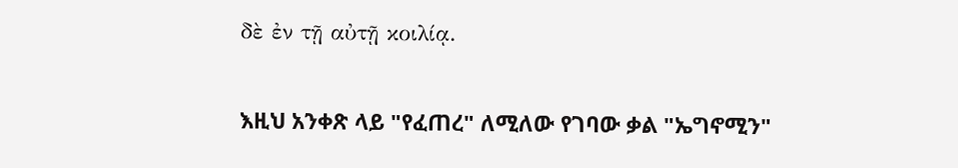δὲ ἐν τῇ αὐτῇ κοιλίᾳ.

እዚህ አንቀጽ ላይ "የፈጠረ" ለሚለው የገባው ቃል "ኤግኖሚን"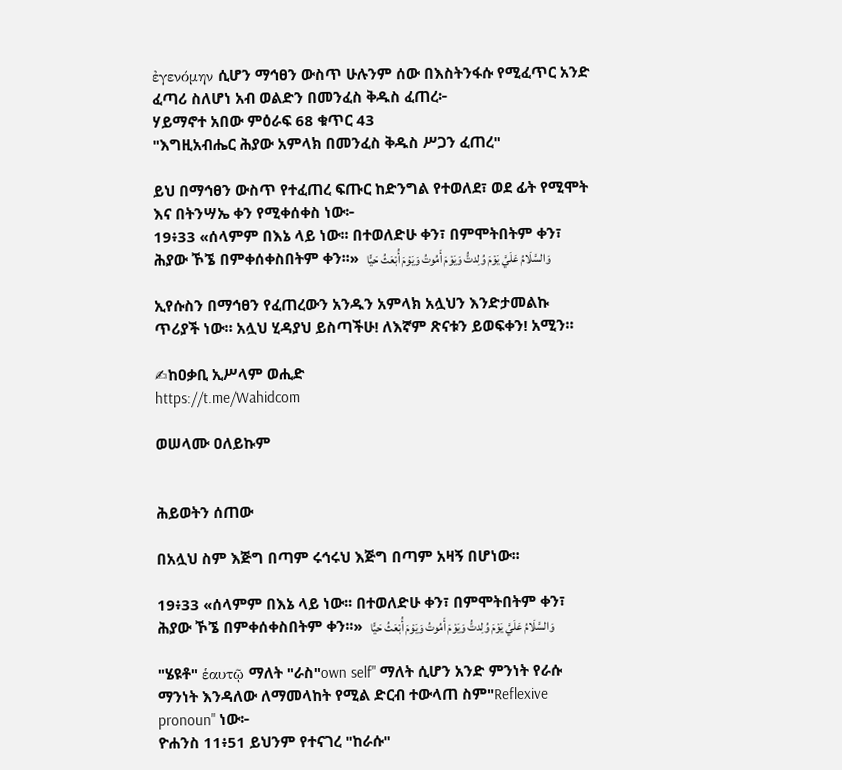ἐγενόμην ሲሆን ማኅፀን ውስጥ ሁሉንም ሰው በእስትንፋሱ የሚፈጥር አንድ ፈጣሪ ስለሆነ አብ ወልድን በመንፈስ ቅዱስ ፈጠረ፦
ሃይማኖተ አበው ምዕራፍ 68 ቁጥር 43
"እግዚአብሔር ሕያው አምላክ በመንፈስ ቅዱስ ሥጋን ፈጠረ"

ይህ በማኅፀን ውስጥ የተፈጠረ ፍጡር ከድንግል የተወለደ፣ ወደ ፊት የሚሞት እና በትንሣኤ ቀን የሚቀሰቀስ ነው፦
19፥33 «ሰላምም በእኔ ላይ ነው፡፡ በተወለድሁ ቀን፣ በምሞትበትም ቀን፣ ሕያው ኾኜ በምቀሰቀስበትም ቀን፡፡»  وَالسَّلَامُ عَلَيَّ يَوْمَ وُلِدتُّ وَيَوْمَ أَمُوتُ وَيَوْمَ أُبْعَثُ حَيًّا

ኢየሱስን በማኅፀን የፈጠረውን አንዱን አምላክ አሏህን እንድታመልኩ ጥሪያች ነው። አሏህ ሂዳያህ ይስጣችሁ! ለእኛም ጽናቱን ይወፍቀን! አሚን።

✍ከዐቃቢ ኢሥላም ወሒድ
https://t.me/Wahidcom

ወሠላሙ ዐለይኩም


ሕይወትን ሰጠው

በአሏህ ስም እጅግ በጣም ሩኅሩህ እጅግ በጣም አዛኝ በሆነው፡፡

19፥33 «ሰላምም በእኔ ላይ ነው፡፡ በተወለድሁ ቀን፣ በምሞትበትም ቀን፣ ሕያው ኾኜ በምቀሰቀስበትም ቀን፡፡»  وَالسَّلَامُ عَلَيَّ يَوْمَ وُلِدتُّ وَيَوْمَ أَمُوتُ وَيَوْمَ أُبْعَثُ حَيًّا

"ሄዩቶ" ἑαυτῷ ማለት "ራስ"own self" ማለት ሲሆን አንድ ምንነት የራሱ ማንነት እንዳለው ለማመላከት የሚል ድርብ ተውላጠ ስም"Reflexive pronoun" ነው፦
ዮሐንስ 11፥51 ይህንም የተናገረ "ከራሱ"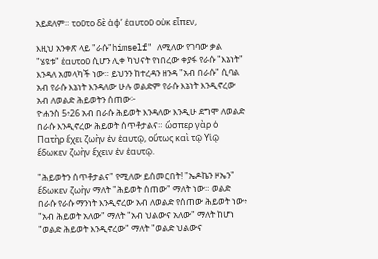አይደለም። τοῦτο δὲ ἀφ’ ἑαυτοῦ οὐκ εἶπεν,

እዚህ አንቀጽ ላይ "ራሱ"himself" ለሚለው የገባው ቃል "ሄዩቱ" ἑαυτοῦ ሲሆን ሊቀ ካህናት የነበረው ቀያፋ የራሱ "እኔነት" እንዳለ አመላካች ነው። ይህንን ከተረዳን ዘንዳ "አብ በራሱ" ሲባል አብ የራሱ እኔነት እንዳለው ሁሉ ወልድም የራሱ እኔነት እንዲኖረው አብ ለወልድ ሕይወትን ሰጠው፦
ዮሐንስ 5፥26 አብ በራሱ ሕይወት እንዳለው እንዲሁ ደግሞ ለወልድ በራሱ እንዲኖረው ሕይወት ሰጥቶታልና። ὥσπερ γὰρ ὁ Πατὴρ ἔχει ζωὴν ἐν ἑαυτῷ, οὕτως καὶ τῷ Υἱῷ ἔδωκεν ζωὴν ἔχειν ἐν ἑαυτῷ.

"ሕይወትን ሰጥቶታልና" የሚለው ይሰመርበት! "ኤዶኬን ዞኤን" ἔδωκεν ζωὴν ማለት "ሕይወት ሰጠው" ማለት ነው። ወልድ በራሱ የራሱ ማንነት እንዲኖረው አብ ለወልድ የሰጠው ሕይወት ነው፥ "አብ ሕይወት አለው" ማለት "አብ ህልውና አለው" ማለት ከሆነ "ወልድ ሕይወት እንዲኖረው" ማለት "ወልድ ህልውና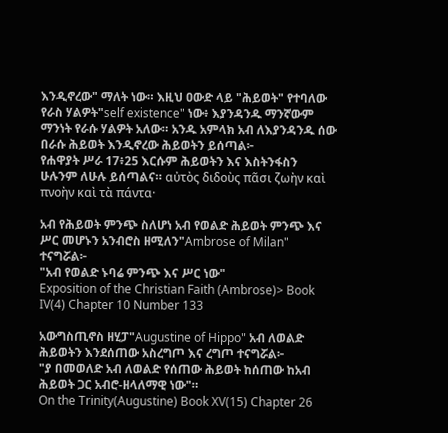እንዲኖረው" ማለት ነው። እዚህ ዐውድ ላይ "ሕይወት" የተባለው የራስ ሃልዎት"self existence" ነው፥ እያንዳንዱ ማንኛውም ማንነት የራሱ ሃልዎት አለው። አንዱ አምላክ አብ ለእያንዳንዱ ሰው በራሱ ሕይወት እንዲኖረው ሕይወትን ይሰጣል፦
የሐዋያት ሥራ 17፥25 እርሱም ሕይወትን እና እስትንፋስን ሁሉንም ለሁሉ ይሰጣልና። αὐτὸς διδοὺς πᾶσι ζωὴν καὶ πνοὴν καὶ τὰ πάντα·

አብ የሕይወት ምንጭ ስለሆነ አብ የወልድ ሕይወት ምንጭ እና ሥር መሆኑን አንብሮስ ዘሚለን"Ambrose of Milan" ተናግሯል፦
"አብ የወልድ ኑባሬ ምንጭ እና ሥር ነው"
Exposition of the Christian Faith (Ambrose)> Book IV(4) Chapter 10 Number 133

አውግስጢኖስ ዘሂፓ"Augustine of Hippo" አብ ለወልድ ሕይወትን እንደሰጠው አስረግጦ እና ረግጦ ተናግሯል፦
"ያ በመወለድ አብ ለወልድ የሰጠው ሕይወት ከሰጠው ከአብ ሕይወት ጋር አብሮ-ዘላለማዊ ነው"።
On the Trinity(Augustine) Book XV(15) Chapter 26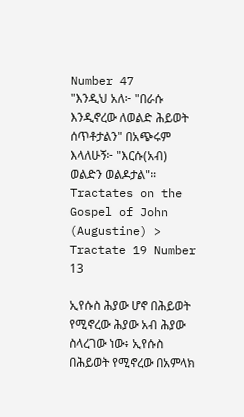Number 47
"እንዲህ አለ፦ "በራሱ እንዲኖረው ለወልድ ሕይወት ሰጥቶታልን" በአጭሩም እላለሁኝ፦ "እርሱ(አብ) ወልድን ወልዶታል"።
Tractates on the Gospel of John (Augustine) > Tractate 19 Number 13

ኢየሱስ ሕያው ሆኖ በሕይወት የሚኖረው ሕያው አብ ሕያው ስላረገው ነው፥ ኢየሱስ በሕይወት የሚኖረው በአምላክ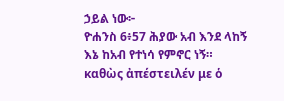ኃይል ነው፦
ዮሐንስ 6፥57 ሕያው አብ እንደ ላከኝ እኔ ከአብ የተነሳ የምኖር ነኝ። καθὼς ἀπέστειλέν με ὁ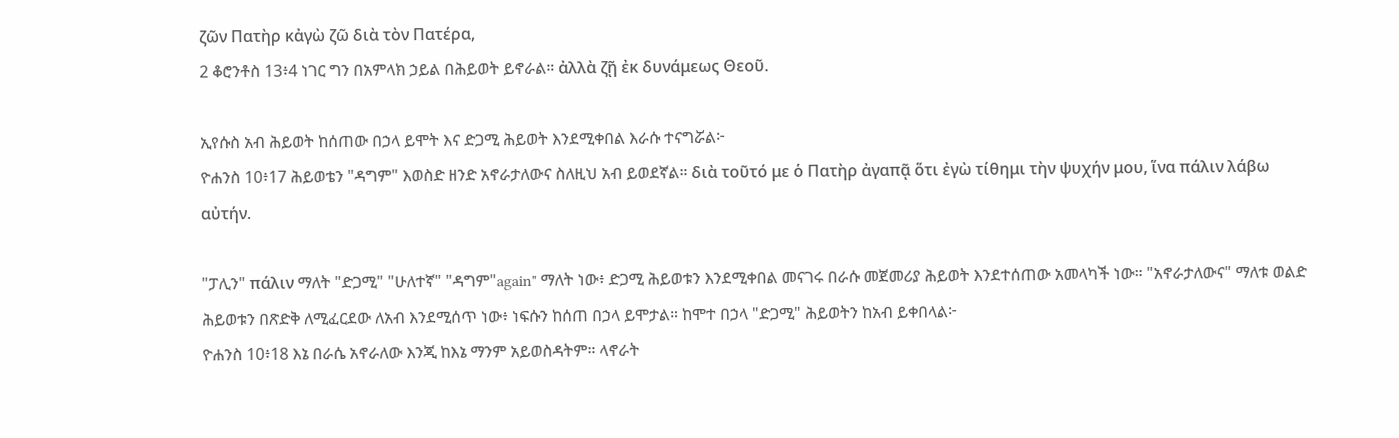ζῶν Πατὴρ κἀγὼ ζῶ διὰ τὸν Πατέρα,
2 ቆሮንቶስ 13፥4 ነገር ግን በአምላክ ኃይል በሕይወት ይኖራል። ἀλλὰ ζῇ ἐκ δυνάμεως Θεοῦ.

ኢየሱስ አብ ሕይወት ከሰጠው በኃላ ይሞት እና ድጋሚ ሕይወት እንደሚቀበል እራሱ ተናግሯል፦
ዮሐንስ 10፥17 ሕይወቴን "ዳግም" እወስድ ዘንድ አኖራታለውና ስለዚህ አብ ይወደኛል። διὰ τοῦτό με ὁ Πατὴρ ἀγαπᾷ ὅτι ἐγὼ τίθημι τὴν ψυχήν μου, ἵνα πάλιν λάβω αὐτήν.

"ፓሊን" πάλιν ማለት "ድጋሚ" "ሁለተኛ" "ዳግም"again" ማለት ነው፥ ድጋሚ ሕይወቱን እንደሚቀበል መናገሩ በራሱ መጀመሪያ ሕይወት እንደተሰጠው አመላካች ነው። "አኖራታለውና" ማለቱ ወልድ ሕይወቱን በጽድቅ ለሚፈርደው ለአብ እንደሚሰጥ ነው፥ ነፍሱን ከሰጠ በኃላ ይሞታል። ከሞተ በኃላ "ድጋሚ" ሕይወትን ከአብ ይቀበላል፦
ዮሐንስ 10፥18 እኔ በራሴ አኖራለው እንጂ ከእኔ ማንም አይወስዳትም። ላኖራት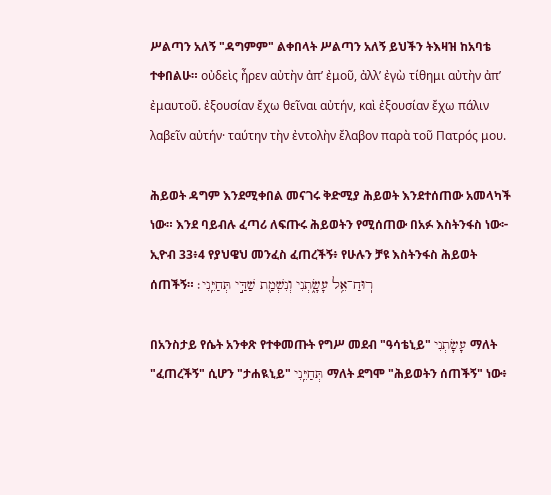ሥልጣን አለኝ "ዳግምም" ልቀበላት ሥልጣን አለኝ ይህችን ትእዛዝ ከአባቴ ተቀበልሁ። οὐδεὶς ἦρεν αὐτὴν ἀπ’ ἐμοῦ, ἀλλ’ ἐγὼ τίθημι αὐτὴν ἀπ’ ἐμαυτοῦ. ἐξουσίαν ἔχω θεῖναι αὐτήν, καὶ ἐξουσίαν ἔχω πάλιν λαβεῖν αὐτήν· ταύτην τὴν ἐντολὴν ἔλαβον παρὰ τοῦ Πατρός μου.

ሕይወት ዳግም እንደሚቀበል መናገሩ ቅድሚያ ሕይወት እንደተሰጠው አመላካች ነው። እንደ ባይብሉ ፈጣሪ ለፍጡሩ ሕይወትን የሚሰጠው በአፉ እስትንፋስ ነው፦
ኢዮብ 33፥4 የያህዌህ መንፈስ ፈጠረችኝ፥ የሁሉን ቻዩ እስትንፋስ ሕይወት ሰጠችኝ። רֽוּחַ־אֵ֥ל עָשָׂ֑תְנִי וְנִשְׁמַ֖ת שַׁדַּ֣י תְּחַיֵּֽנִי׃

በአንስታይ የሴት አንቀጽ የተቀመጡት የግሥ መደብ "ዓሳቴኒይ" עָשָׂתְנִי ማለት "ፈጠረችኝ" ሲሆን "ታሐዪኒይ" תְּחַיֵּֽנִי ማለት ደግሞ "ሕይወትን ሰጠችኝ" ነው፥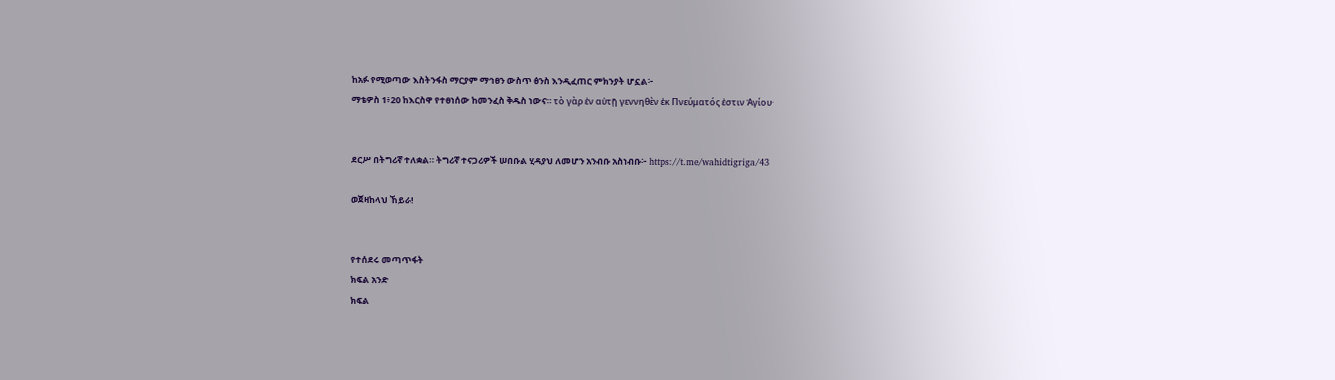ከአፉ የሚወጣው እስትንፋስ ማርያም ማኅፀን ውስጥ ፅንስ እንዲፈጠር ምክንያት ሆኗል፦
ማቴዎስ 1፥20 ከእርስዋ የተፀነሰው ከመንፈስ ቅዱስ ነውና። τὸ γὰρ ἐν αὐτῇ γεννηθὲν ἐκ Πνεύματός ἐστιν Ἁγίου·


ደርሥ በትግሪኛ ተለቋል። ትግሪኛ ተናጋሪዎች ሠበቡል ሂዳያህ ለመሆን አንብቡ አስነብቡ፦ https://t.me/wahidtigriga/43

ወጀዛከላህ ኸይራ!


የተሰደሩ መጣጥፋት
ክፍል አንድ
ክፍል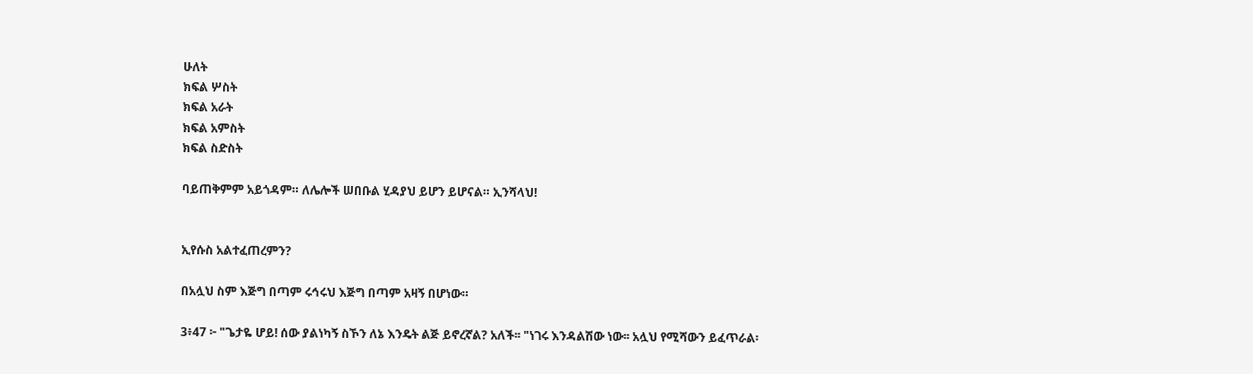ሁለት
ክፍል ሦስት
ክፍል አራት
ክፍል አምስት
ክፍል ስድስት

ባይጠቅምም አይጎዳም። ለሌሎች ሠበቡል ሂዳያህ ይሆን ይሆናል። ኢንሻላህ!


ኢየሱስ አልተፈጠረምን?

በአሏህ ስም እጅግ በጣም ሩኅሩህ እጅግ በጣም አዛኝ በሆነው።

3፥47 ፦ "ጌታዬ ሆይ! ሰው ያልነካኝ ስኾን ለኔ እንዴት ልጅ ይኖረኛል? አለች፡፡ "ነገሩ እንዳልሽው ነው፡፡ አሏህ የሚሻውን ይፈጥራል፡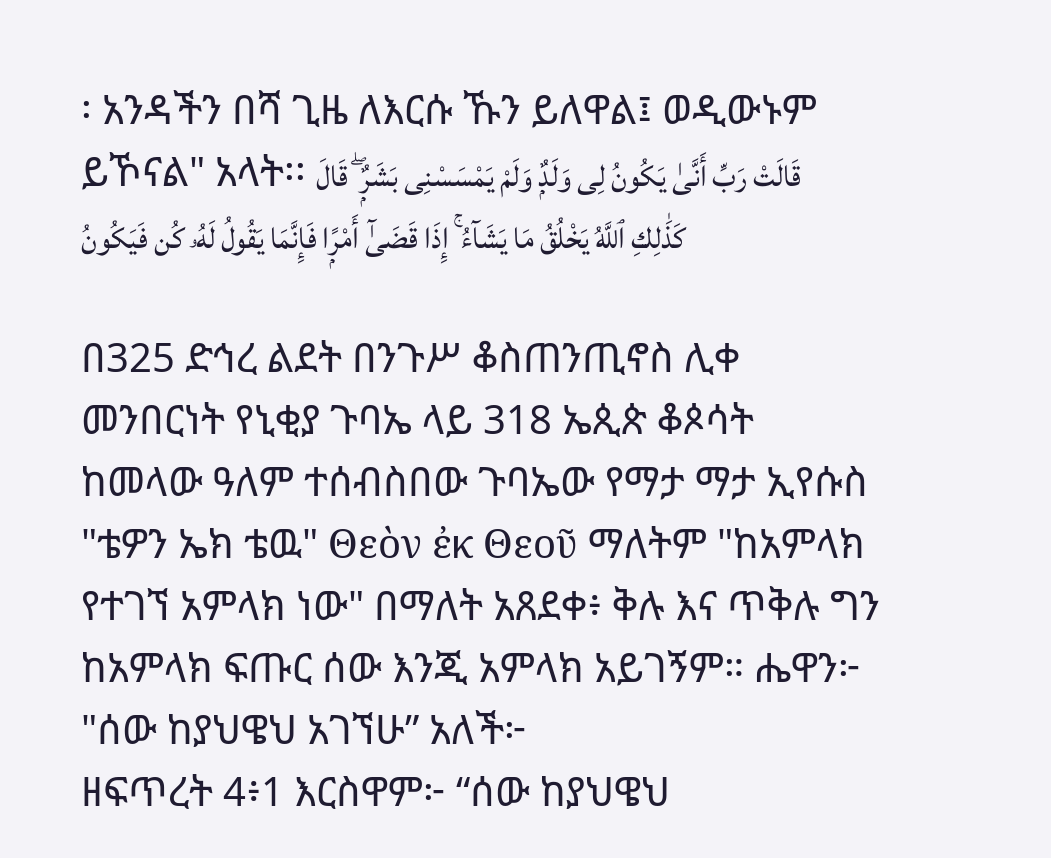፡ አንዳችን በሻ ጊዜ ለእርሱ ኹን ይለዋል፤ ወዲውኑም ይኾናል" አላት፡፡ قَالَتْ رَبِّ أَنَّىٰ يَكُونُ لِى وَلَدٌۭ وَلَمْ يَمْسَسْنِى بَشَرٌۭ ۖ قَالَ كَذَٰلِكِ ٱللَّهُ يَخْلُقُ مَا يَشَآءُ ۚ إِذَا قَضَىٰٓ أَمْرًۭا فَإِنَّمَا يَقُولُ لَهُۥ كُن فَيَكُونُ

በ325 ድኅረ ልደት በንጉሥ ቆስጠንጢኖስ ሊቀ መንበርነት የኒቂያ ጉባኤ ላይ 318 ኤጲጵ ቆጶሳት ከመላው ዓለም ተሰብስበው ጉባኤው የማታ ማታ ኢየሱስ "ቴዎን ኤክ ቴዉ" Θεὸν ἐκ Θεοῦ ማለትም "ከአምላክ የተገኘ አምላክ ነው" በማለት አጸደቀ፥ ቅሉ እና ጥቅሉ ግን ከአምላክ ፍጡር ሰው እንጂ አምላክ አይገኝም። ሔዋን፦ "ሰው ከያህዌህ አገኘሁ” አለች፦
ዘፍጥረት 4፥1 እርስዋም፦ “ሰው ከያህዌህ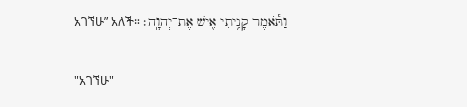አገኘሁ” አለች። וַתֹּ֕אמֶר קָנִ֥יתִי אִ֖ישׁ אֶת־יְהוָֽה׃

"አገኘሁ"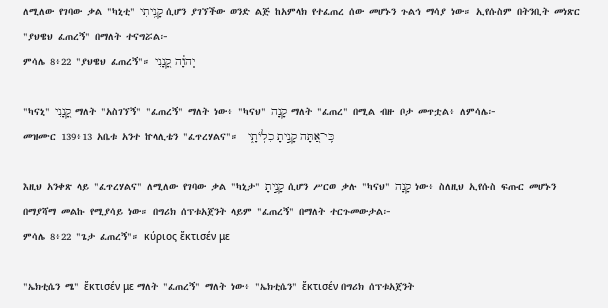ለሚለው የገባው ቃል "ካኒቲ" קָנִ֥יתִי ሲሆን ያገኘችው ወንድ ልጅ ከአምላክ የተፈጠረ ሰው መሆኑን ጉልኅ ማሳያ ነው። ኢየሱስም በትንቢት መነጽር "ያህዌህ ፈጠረኝ" በማለት ተናግሯል፦
ምሳሌ 8፥22 "ያህዌህ ፈጠረኝ"። יְֽהוָ֗ה קָ֭נָנִי

"ካናኒ" קָ֭נָנִי ማለት "አስገኘኝ" "ፈጠረኝ" ማለት ነው፥ "ካናህ" קָנָה ማለት "ፈጠረ" በሚል ብዙ ቦታ መጥቷል፥ ለምሳሌ፦
መዝሙር 139፥13 አቤቱ አንተ ኵላሊቴን "ፈጥረሃልና"።  כִּֽי־אַ֭תָּה קָנִ֣יתָ כִלְיֹתָ֑י

እዚህ አንቀጽ ላይ "ፈጥረሃልና" ለሚለው የገባው ቃል "ካኒታ" קָנִ֣יתָ ሲሆን ሥርወ ቃሉ "ካናህ" קָנָה ነው፥ ስለዚህ ኢየሱስ ፍጡር መሆኑን በማያሻማ መልኩ የሚያሳይ ነው። በግሪክ ሰፕቱአጀንት ላይም "ፈጠረኝ" በማለት ተርጉመውታል፦
ምሳሌ 8፥22 "ጌታ ፈጠረኝ"። κύριος ἔκτισέν με

"ኤክቲሴን ሜ" ἔκτισέν με ማለት "ፈጠረኝ" ማለት ነው፥ "ኤክቲሴን" ἔκτισέν በግሪክ ሰፕቱአጀንት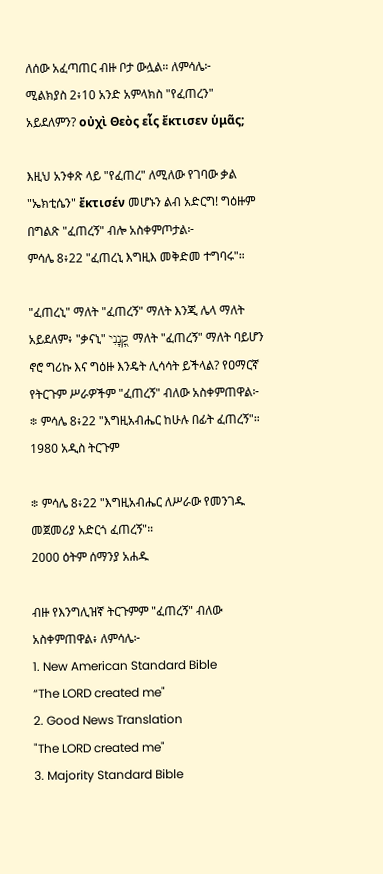ለሰው አፈጣጠር ብዙ ቦታ ውሏል። ለምሳሌ፦
ሚልክያስ 2፥10 አንድ አምላክስ "የፈጠረን" አይደለምን? οὐχὶ Θεὸς εἷς ἔκτισεν ὑμᾶς;

እዚህ አንቀጽ ላይ "የፈጠረ" ለሚለው የገባው ቃል "ኤክቲሴን" ἔκτισέν መሆኑን ልብ አድርግ! ግዕዙም በግልጽ "ፈጠረኝ" ብሎ አስቀምጦታል፦
ምሳሌ 8፥22 "ፈጠረኒ እግዚእ መቅድመ ተግባሩ"።

"ፈጠረኒ" ማለት "ፈጠረኝ" ማለት እንጂ ሌላ ማለት አይደለም፥ "ቃናኒ" קָ֭נָנִי ማለት "ፈጠረኝ" ማለት ባይሆን ኖሮ ግሪኩ እና ግዕዙ እንዴት ሊሳሳት ይችላል? የዐማርኛ የትርጉም ሥራዎችም "ፈጠረኝ" ብለው አስቀምጠዋል፦
፨ ምሳሌ 8፥22 "እግዚአብሔር ከሁሉ በፊት ፈጠረኝ"።
1980 አዲስ ትርጉም

፨ ምሳሌ 8፥22 "እግዚአብሔር ለሥራው የመንገዱ መጀመሪያ አድርጎ ፈጠረኝ"።
2000 ዕትም ሰማንያ አሐዱ

ብዙ የእንግሊዝኛ ትርጉምም "ፈጠረኝ" ብለው አስቀምጠዋል፥ ለምሳሌ፦
1. New American Standard Bible
“The LORD created me"
2. Good News Translation
"The LORD created me"
3. Majority Standard Bible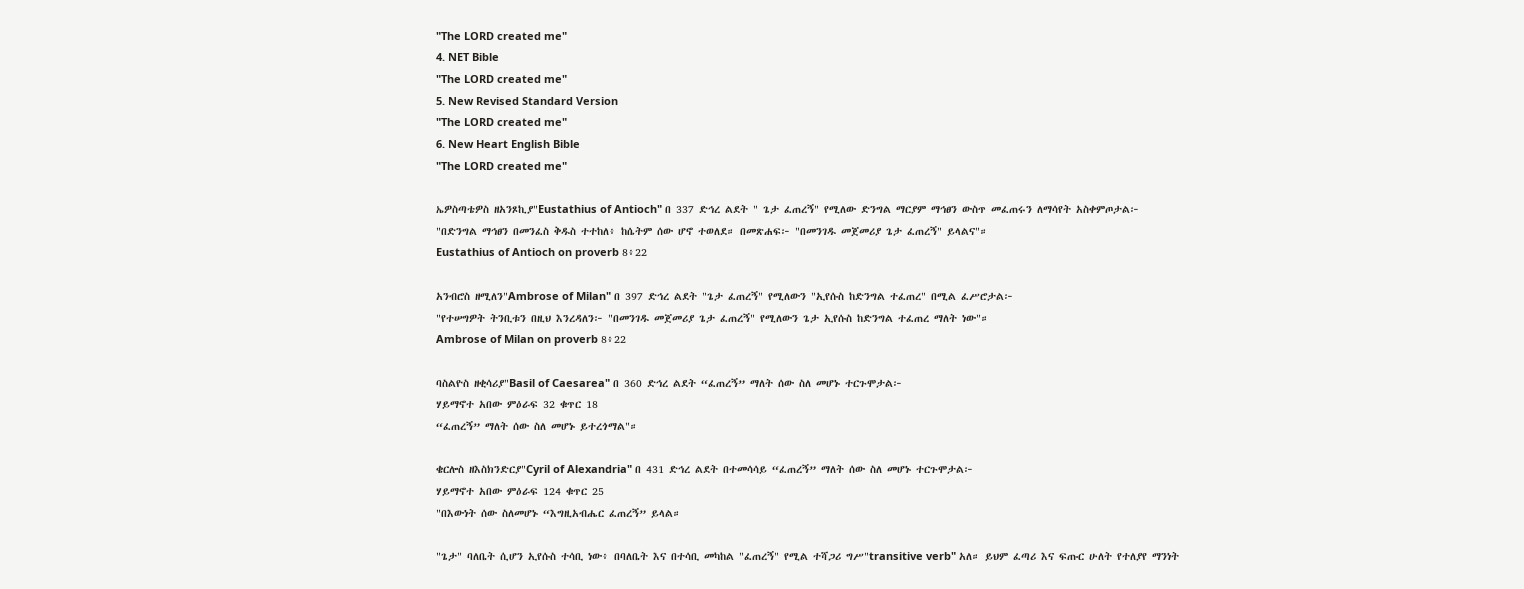"The LORD created me"
4. NET Bible
"The LORD created me"
5. New Revised Standard Version
"The LORD created me"
6. New Heart English Bible
"The LORD created me"

ኤዎስጣቴዎስ ዘአንጾኪያ"Eustathius of Antioch" በ 337 ድኅረ ልደት " ጌታ ፈጠረኝ" የሚለው ድንግል ማርያም ማኅፀን ውስጥ መፈጠሩን ለማሳየት አስቀምጦታል፦
"በድንግል ማኅፀን በመንፈስ ቅዱስ ተተከለ፥ ከሴትም ሰው ሆኖ ተወለደ። በመጽሐፍ፦ "በመንገዱ መጀመሪያ ጌታ ፈጠረኝ" ይላልና"።
Eustathius of Antioch on proverb 8፥22

አንብሮስ ዘሚለን"Ambrose of Milan" በ 397 ድኅረ ልደት "ጌታ ፈጠረኝ" የሚለውን "ኢየሱስ ከድንግል ተፈጠረ" በሚል ፈሥሮታል፦
"የተሠግዎት ትንቢቱን በዚህ እንረዳለን፦ "በመንገዱ መጀመሪያ ጌታ ፈጠረኝ" የሚለውን ጌታ ኢየሱስ ከድንግል ተፈጠረ ማለት ነው"።
Ambrose of Milan on proverb 8፥22

ባስልዮስ ዘቂሳሪያ"Basil of Caesarea" በ 360 ድኅረ ልደት “ፈጠረኝ” ማለት ሰው ስለ መሆኑ ተርጉሞታል፦
ሃይማኖተ አበው ምዕራፍ 32 ቁጥር 18
“ፈጠረኝ” ማለት ሰው ስለ መሆኑ ይተረጎማል"።

ቄርሎስ ዘእስክንድርያ"Cyril of Alexandria" በ 431 ድኅረ ልደት በተመሳሳይ “ፈጠረኝ” ማለት ሰው ስለ መሆኑ ተርጉሞታል፦
ሃይማኖተ አበው ምዕራፍ 124 ቁጥር 25
"በእውነት ሰው ስለመሆኑ “እግዚአብሔር ፈጠረኝ” ይላል።

"ጌታ" ባለቤት ሲሆን ኢየሱስ ተሳቢ ነው፥ በባለቤት እና በተሳቢ መካከል "ፈጠረኝ" የሚል ተሻጋሪ ግሥ"transitive verb" አለ። ይህም ፈጣሪ እና ፍጡር ሁለት የተለያየ ማንነት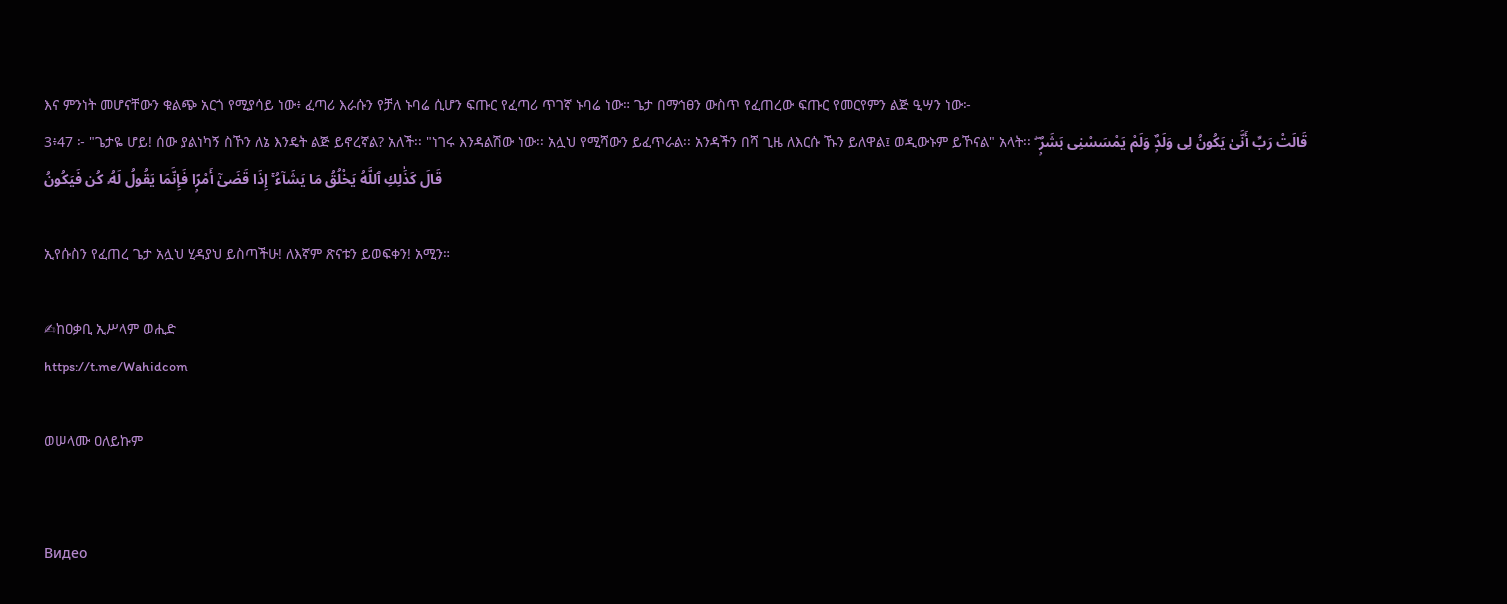እና ምንነት መሆናቸውን ቁልጭ አርጎ የሚያሳይ ነው፥ ፈጣሪ እራሱን የቻለ ኑባሬ ሲሆን ፍጡር የፈጣሪ ጥገኛ ኑባሬ ነው። ጌታ በማኅፀን ውስጥ የፈጠረው ፍጡር የመርየምን ልጅ ዒሣን ነው፦
3፥47 ፦ "ጌታዬ ሆይ! ሰው ያልነካኝ ስኾን ለኔ እንዴት ልጅ ይኖረኛል? አለች፡፡ "ነገሩ እንዳልሽው ነው፡፡ አሏህ የሚሻውን ይፈጥራል፡፡ አንዳችን በሻ ጊዜ ለእርሱ ኹን ይለዋል፤ ወዲውኑም ይኾናል" አላት፡፡ قَالَتْ رَبِّ أَنَّىٰ يَكُونُ لِى وَلَدٌۭ وَلَمْ يَمْسَسْنِى بَشَرٌۭ ۖ قَالَ كَذَٰلِكِ ٱللَّهُ يَخْلُقُ مَا يَشَآءُ ۚ إِذَا قَضَىٰٓ أَمْرًۭا فَإِنَّمَا يَقُولُ لَهُۥ كُن فَيَكُونُ

ኢየሱስን የፈጠረ ጌታ አሏህ ሂዳያህ ይስጣችሁ! ለእኛም ጽናቱን ይወፍቀን! አሚን።

✍ከዐቃቢ ኢሥላም ወሒድ
https://t.me/Wahidcom

ወሠላሙ ዐለይኩም


Видео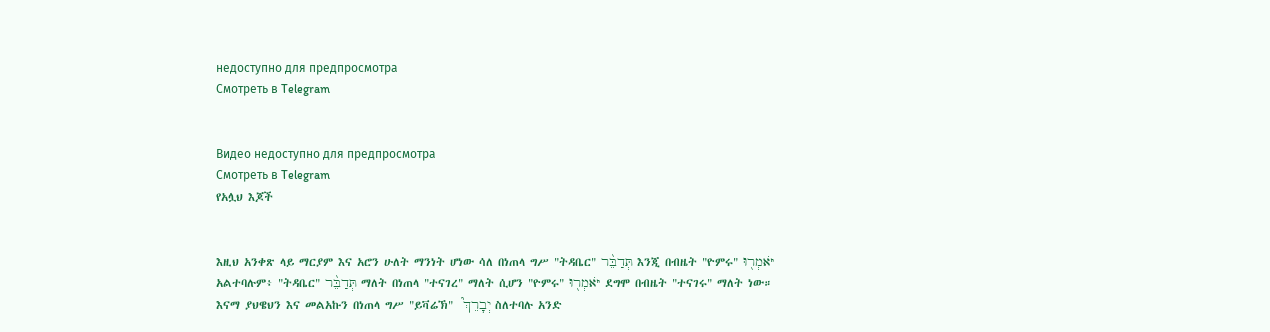недоступно для предпросмотра
Смотреть в Telegram


Видео недоступно для предпросмотра
Смотреть в Telegram
የአሏህ እጆች


እዚህ አንቀጽ ላይ ማርያም እና አሮን ሁለት ማንነት ሆነው ሳለ በነጠላ ግሥ "ትዳቤር" תְּדַבֵּ֨ר እንጂ በብዜት "ዮምሩ" יֹּאמְר֖וּ አልተባሉም፥ "ትዳቤር" תְּדַבֵּ֨ר ማለት በነጠላ "ተናገረ" ማለት ሲሆን "ዮምሩ" יֹּאמְר֖וּ ደግሞ በብዜት "ተናገሩ" ማለት ነው። እናማ ያህዌህን እና መልአኩን በነጠላ ግሥ "ይቫሬኽ"  יְבָרֵךְ֮ ስለተባሉ አንድ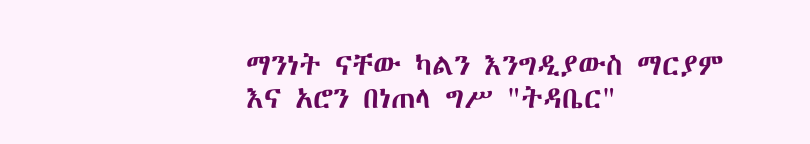ማንነት ናቸው ካልን እንግዲያውስ ማርያም እና አሮን በነጠላ ግሥ "ትዳቤር"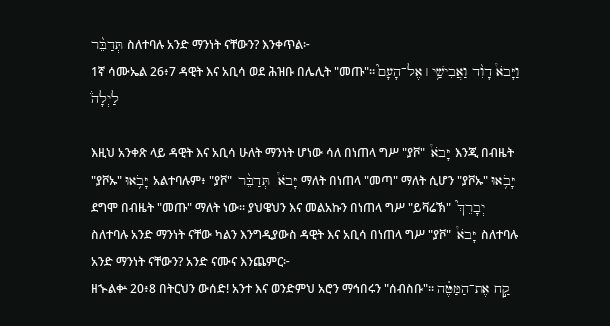תְּדַבֵּ֨ר ስለተባሉ አንድ ማንነት ናቸውን? እንቀጥል፦
1ኛ ሳሙኤል 26፥7 ዳዊት እና አቢሳ ወደ ሕዝቡ በሌሊት "መጡ"። וַיָּבֹא֩ דָוִ֨ד וַאֲבִישַׁ֥י ׀ אֶל־הָעָם֮ לַיְלָה֒

እዚህ አንቀጽ ላይ ዳዊት እና አቢሳ ሁለት ማንነት ሆነው ሳለ በነጠላ ግሥ "ያቮ"  יָּבֹא֩ እንጂ በብዜት "ያቮኡ" יָּבֹ֥אוּ አልተባሉም፥ "ያቮ"  יָּבֹא֩  תְּדַבֵּ֨ר ማለት በነጠላ "መጣ" ማለት ሲሆን "ያቮኡ" יָּבֹ֥אוּ ደግሞ በብዜት "መጡ" ማለት ነው። ያህዌህን እና መልአኩን በነጠላ ግሥ "ይቫሬኽ"  יְבָרֵךְ֮ ስለተባሉ አንድ ማንነት ናቸው ካልን እንግዲያውስ ዳዊት እና አቢሳ በነጠላ ግሥ "ያቮ"  יָּבֹא֩ ስለተባሉ አንድ ማንነት ናቸውን? አንድ ናሙና እንጨምር፦
ዘኍልቍ 20፥8 በትርህን ውሰድ! አንተ እና ወንድምህ አሮን ማኅበሩን "ሰብስቡ"። קַ֣ח אֶת־הַמַּטֶּ֗ה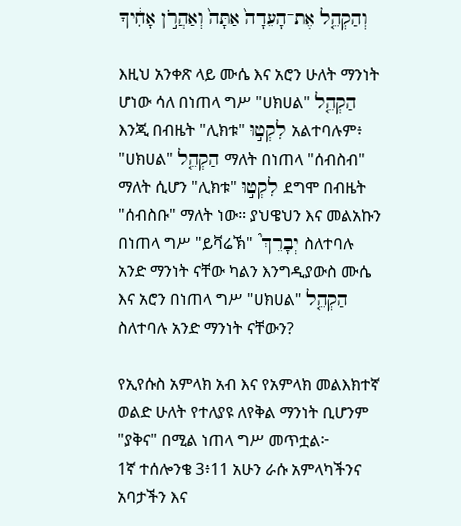וְהַקְהֵ֤ל אֶת־הָעֵדָה֙ אַתָּה֙ וְאַהֲרֹ֣ן אָחִ֔יךָ

እዚህ አንቀጽ ላይ ሙሴ እና አሮን ሁለት ማንነት ሆነው ሳለ በነጠላ ግሥ "ሀክሀል" הַקְהֵ֤ל እንጂ በብዜት "ሊክቱ" לִקְט֣וּ አልተባሉም፥ "ሀክሀል" הַקְהֵ֤ל ማለት በነጠላ "ሰብስብ" ማለት ሲሆን "ሊክቱ" לִקְט֣וּ ደግሞ በብዜት "ሰብስቡ" ማለት ነው። ያህዌህን እና መልአኩን በነጠላ ግሥ "ይቫሬኽ"  יְבָרֵךְ֮ ስለተባሉ አንድ ማንነት ናቸው ካልን እንግዲያውስ ሙሴ እና አሮን በነጠላ ግሥ "ሀክሀል" הַקְהֵ֤ל ስለተባሉ አንድ ማንነት ናቸውን?

የኢየሱስ አምላክ አብ እና የአምላክ መልእክተኛ ወልድ ሁለት የተለያዩ ለየቅል ማንነት ቢሆንም "ያቅና" በሚል ነጠላ ግሥ መጥቷል፦
1ኛ ተሰሎንቄ 3፥11 አሁን ራሱ አምላካችንና አባታችን እና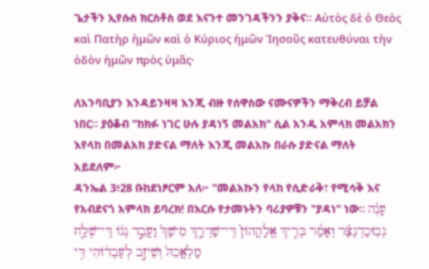ጌታችን ኢየሱስ ክርስቶስ ወደ እናንተ መንገዳችንን ያቅና። Αὐτὸς δὲ ὁ Θεὸς καὶ Πατὴρ ἡμῶν καὶ ὁ Κύριος ἡμῶν Ἰησοῦς κατευθύναι τὴν ὁδὸν ἡμῶν πρὸς ὑμᾶς·

ለአንባቢያን እንዳይንዛዛ እንጂ ብዙ የሰዋስው ናሙናዎችን ማቅረብ ይቻል ነበር። ያዕቆብ "ከክፉ ነገር ሁሉ ያዳነኝ መልአክ" ሲል አንዱ አምላክ መልአክን እየላከ በመልአክ ያድናል ማለት እንጂ መልአኩ በራሱ ያድናል ማለት አይደለም፦
ዳንኤል 3፥28 ቡከደነፆርም አለ፦ "መልአኩን የላከ የሲድራቅ፣ የሚሳቅ እና የአብደናጎ አምላክ ይባረክ! በእርሱ የታመኑትን ባሪያዎቹን "ያዳነ" ነው። עָנֵ֨ה נְבֽוּכַדְנֶצַּ֜ר וְאָמַ֗ר בְּרִ֤יךְ אֱלָהֲהֹון֙ דִּֽי־שַׁדְרַ֤ךְ מֵישַׁךְ֙ וַעֲבֵ֣ד נְגֹ֔ו דִּֽי־שְׁלַ֤ח מַלְאֲכֵהּ֙ וְשֵׁיזִ֣ב לְעַבְדֹ֔והִי דִּ֥י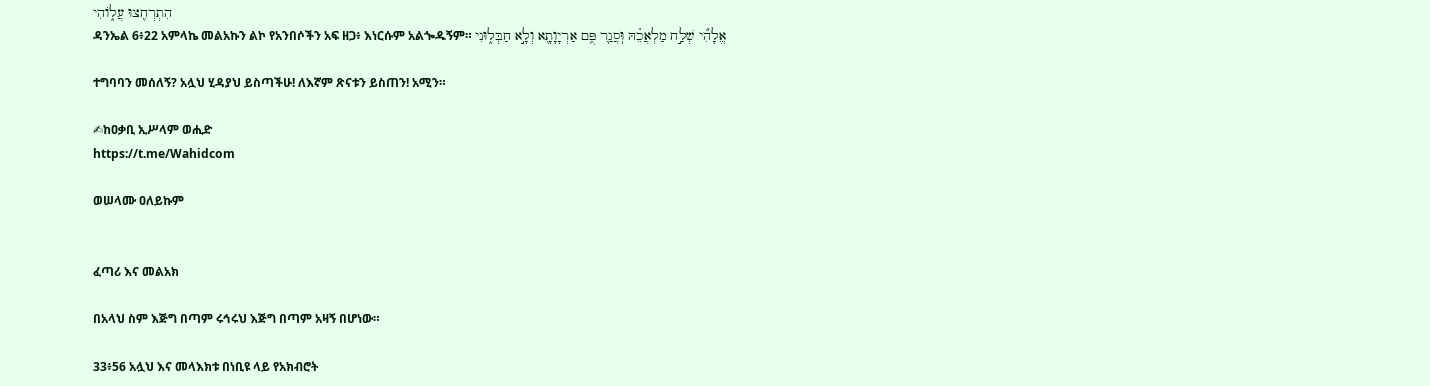הִתְרְחִ֖צוּ עֲלֹ֑והִי
ዳንኤል 6፥22 አምላኬ መልአኩን ልኮ የአንበሶችን አፍ ዘጋ፥ እነርሱም አልጐዱኝም። אֱלָהִ֞י שְׁלַ֣ח מַלְאֲכֵ֗הּ וּֽסֲגַ֛ר פֻּ֥ם אַרְיָוָתָ֖א וְלָ֣א חַבְּל֑וּנִי

ተግባባን መሰለኝ? አሏህ ሂዳያህ ይስጣችሁ! ለእኛም ጽናቱን ይስጠን! አሚን።

✍ከዐቃቢ ኢሥላም ወሒድ
https://t.me/Wahidcom

ወሠላሙ ዐለይኩም


ፈጣሪ እና መልአክ

በአላህ ስም እጅግ በጣም ሩኅሩህ እጅግ በጣም አዛኝ በሆነው።

33፥56 አሏህ እና መላእክቱ በነቢዩ ላይ የአክብሮት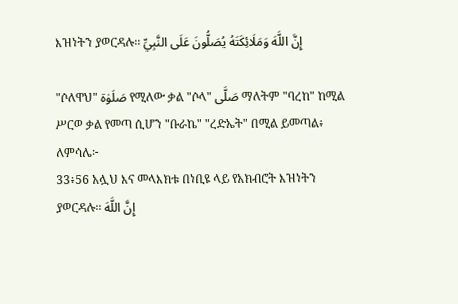እዝነትን ያወርዳሉ፡፡ إِنَّ اللَّهَ وَمَلَائِكَتَهُ يُصَلُّونَ عَلَى النَّبِيِّ

"ሶለዋህ" صَلَوٰة የሚለው ቃል "ሶላ" صَلَّى ማለትም "ባረከ" ከሚል ሥርወ ቃል የመጣ ሲሆን "ቡራኬ" "ረድኤት" በሚል ይመጣል፥ ለምሳሌ፦
33፥56 አሏህ እና መላእክቱ በነቢዩ ላይ የአክብሮት እዝነትን ያወርዳሉ፡፡ إِنَّ اللَّهَ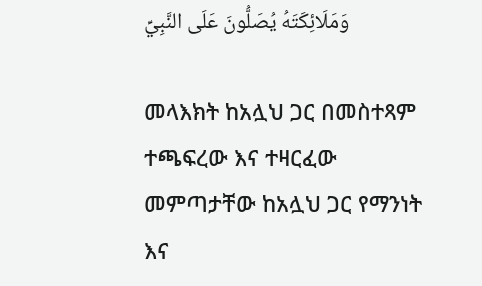وَمَلَائِكَتَهُ يُصَلُّونَ عَلَى النَّبِيِّ

መላእክት ከአሏህ ጋር በመስተጻም ተጫፍረው እና ተዛርፈው መምጣታቸው ከአሏህ ጋር የማንነት እና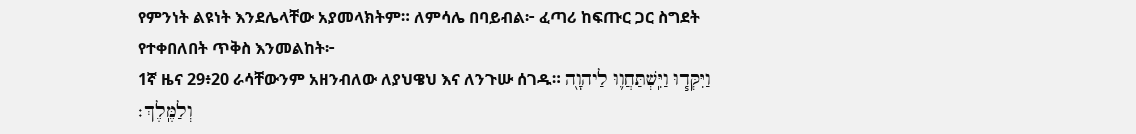የምንነት ልዩነት እንደሌላቸው አያመላክትም። ለምሳሌ በባይብል፦ ፈጣሪ ከፍጡር ጋር ስግደት የተቀበለበት ጥቅስ እንመልከት፦
1ኛ ዜና 29፥20 ራሳቸውንም አዘንብለው ለያህዌህ እና ለንጉሡ ሰገዱ። וַיִּקְּד֧וּ וַיִּֽשְׁתַּחֲו֛וּ לַיהוָ֖ה וְלַמֶּֽלֶךְ׃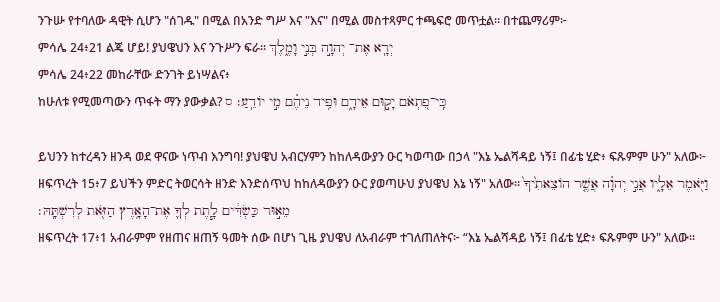ንጉሡ የተባለው ዳዊት ሲሆን "ሰገዱ" በሚል በአንድ ግሥ እና "እና" በሚል መስተጻምር ተጫፍሮ መጥቷል። በተጨማሪም፦
ምሳሌ 24፥21 ልጄ ሆይ! ያህዌህን እና ንጉሥን ፍራ። יְרָֽא אֶת־ יְהוָ֣ה בְּנִ֣י וָמֶ֑לֶךְ
ምሳሌ 24፥22 መከራቸው ድንገት ይነሣልና፥
ከሁለቱ የሚመጣውን ጥፋት ማን ያውቃል? כִּֽי־פִ֭תְאֹם יָק֣וּם אֵידָ֑ם וּפִ֥יד נֵיהֶ֗ם מִ֣י יֹודֵֽעַ׃ ס

ይህንን ከተረዳን ዘንዳ ወደ ዋናው ነጥብ እንግባ! ያህዌህ አብርሃምን ከከለዳውያን ዑር ካወጣው በኃላ "እኔ ኤልሻዳይ ነኝ፤ በፊቴ ሂድ፥ ፍጹምም ሁን" አለው፦
ዘፍጥረት 15፥7 ይህችን ምድር ትወርሳት ዘንድ እንድሰጥህ ከከለዳውያን ዑር ያወጣሁህ ያህዌህ እኔ ነኝ" አለው። וַיֹּ֖אמֶר אֵלָ֑יו אֲנִ֣י יְהוָ֗ה אֲשֶׁ֤ר הֹוצֵאתִ֙יךָ֙ מֵא֣וּר כַּשְׂדִּ֔ים לָ֧תֶת לְךָ֛ אֶת־הָאָ֥רֶץ הַזֹּ֖את לְרִשְׁתָּֽהּ׃
ዘፍጥረት 17፥1 አብራምም የዘጠና ዘጠኝ ዓመት ሰው በሆነ ጊዜ ያህዌህ ለአብራም ተገለጠለትና፦ “እኔ ኤልሻዳይ ነኝ፤ በፊቴ ሂድ፥ ፍጹምም ሁን" አለው።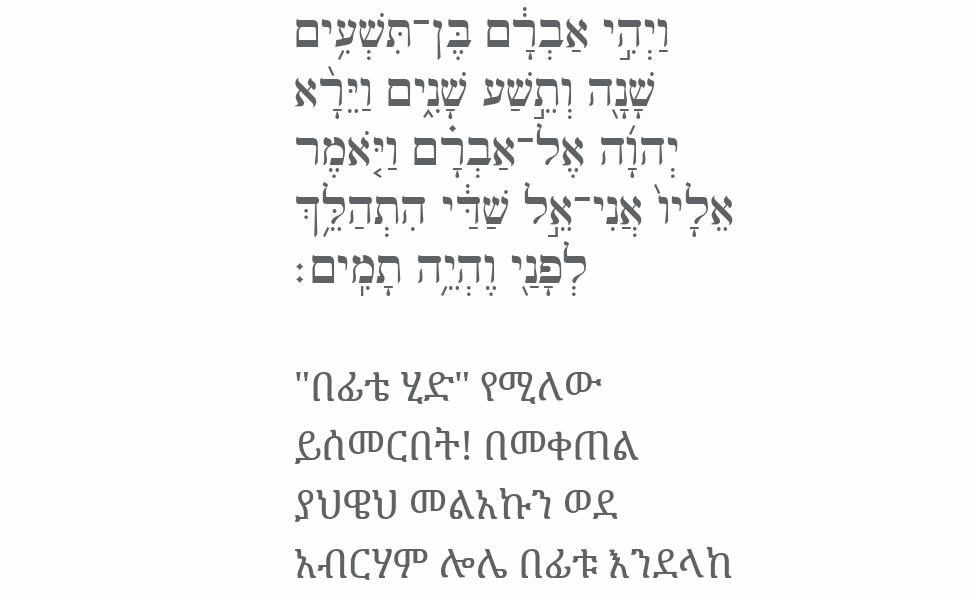וַיְהִ֣י אַבְרָ֔ם בֶּן־תִּשְׁעִ֥ים שָׁנָ֖ה וְתֵ֣שַׁע שָׁנִ֑ים וַיֵּרָ֨א יְהוָ֜ה אֶל־אַבְרָ֗ם וַיֹּ֤אמֶר אֵלָיו֙ אֲנִי־אֵ֣ל שַׁדַּ֔י הִתְהַלֵּ֥ךְ לְפָנַ֖י וֶהְיֵ֥ה תָמִֽים׃

"በፊቴ ሂድ" የሚለው ይሰመርበት! በመቀጠል ያህዌህ መልአኩን ወደ አብርሃም ሎሌ በፊቱ እንደላከ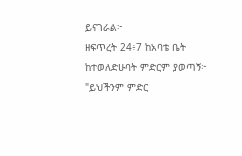ይናገራል፦
ዘፍጥረት 24፥7 ከአባቴ ቤት ከተወለድሁባት ምድርም ያወጣኝ፦ "ይህችንም ምድር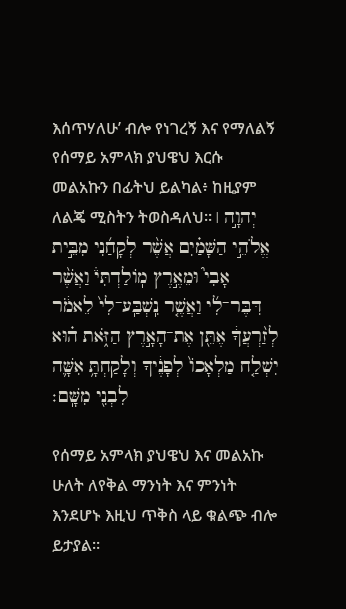እሰጥሃለሁ’ ብሎ የነገረኝ እና የማለልኝ የሰማይ አምላክ ያህዌህ እርሱ መልአኩን በፊትህ ይልካል፥ ከዚያም ለልጄ ሚስትን ትወስዳለህ። יְהוָ֣ה ׀ אֱלֹהֵ֣י הַשָּׁמַ֗יִם אֲשֶׁ֨ר לְקָחַ֜נִי מִבֵּ֣ית אָבִי֮ וּמֵאֶ֣רֶץ מֹֽולַדְתִּי֒ וַאֲשֶׁ֨ר דִּבֶּר־לִ֜י וַאֲשֶׁ֤ר נִֽשְׁבַּֽע־לִי֙ לֵאמֹ֔ר לְזַ֨רְעֲךָ֔ אֶתֵּ֖ן אֶת־הָאָ֣רֶץ הַזֹּ֑את ה֗וּא יִשְׁלַ֤ח מַלְאָכֹו֙ לְפָנֶ֔יךָ וְלָקַחְתָּ֥ אִשָּׁ֛ה לִבְנִ֖י מִשָּֽׁם׃

የሰማይ አምላክ ያህዌህ እና መልአኩ ሁለት ለየቅል ማንነት እና ምንነት እንደሆኑ እዚህ ጥቅስ ላይ ቁልጭ ብሎ ይታያል።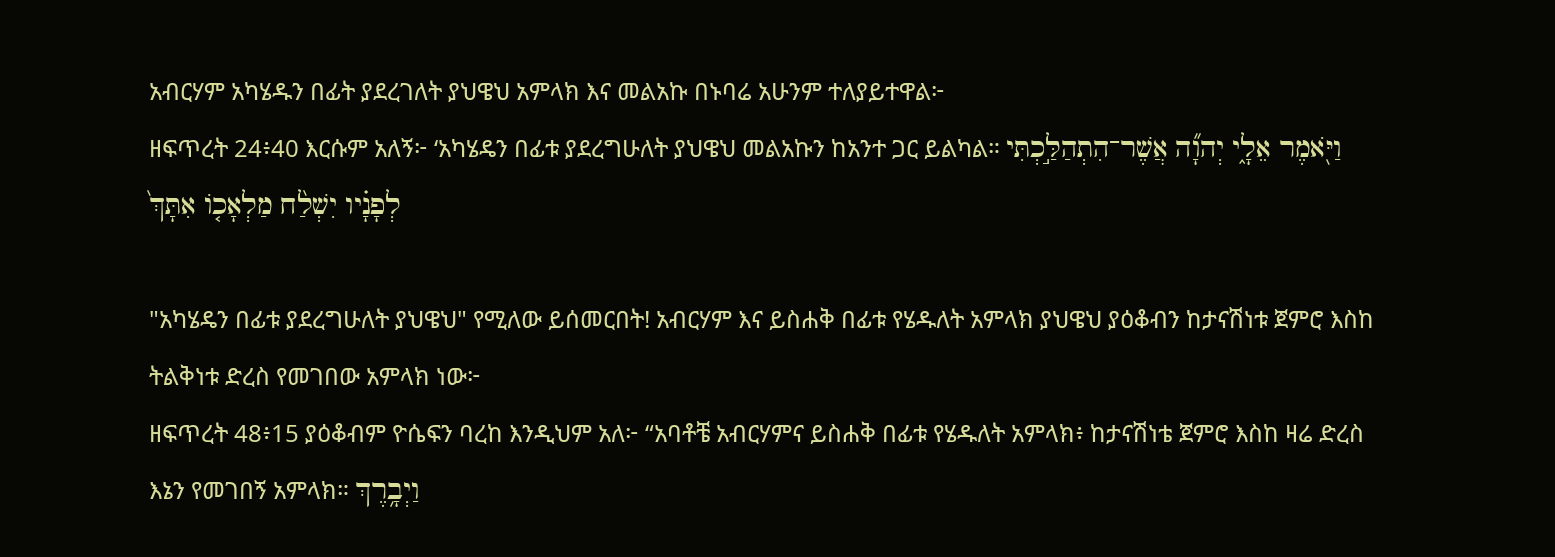አብርሃም አካሄዱን በፊት ያደረገለት ያህዌህ አምላክ እና መልአኩ በኑባሬ አሁንም ተለያይተዋል፦
ዘፍጥረት 24፥40 እርሱም አለኝ፦ ‘አካሄዴን በፊቱ ያደረግሁለት ያህዌህ መልአኩን ከአንተ ጋር ይልካል። וַיֹּ֖אמֶר אֵלָ֑י יְהוָ֞ה אֲשֶׁר־הִתְהַלַּ֣כְתִּי לְפָנָ֗יו יִשְׁלַ֨ח מַלְאָכֹ֤ו אִתָּךְ֙

"አካሄዴን በፊቱ ያደረግሁለት ያህዌህ" የሚለው ይሰመርበት! አብርሃም እና ይስሐቅ በፊቱ የሄዱለት አምላክ ያህዌህ ያዕቆብን ከታናሽነቱ ጀምሮ እስከ ትልቅነቱ ድረስ የመገበው አምላክ ነው፦
ዘፍጥረት 48፥15 ያዕቆብም ዮሴፍን ባረከ እንዲህም አለ፦ “አባቶቼ አብርሃምና ይስሐቅ በፊቱ የሄዱለት አምላክ፥ ከታናሽነቴ ጀምሮ እስከ ዛሬ ድረስ እኔን የመገበኝ አምላክ። וַיְבָ֥רֶךְ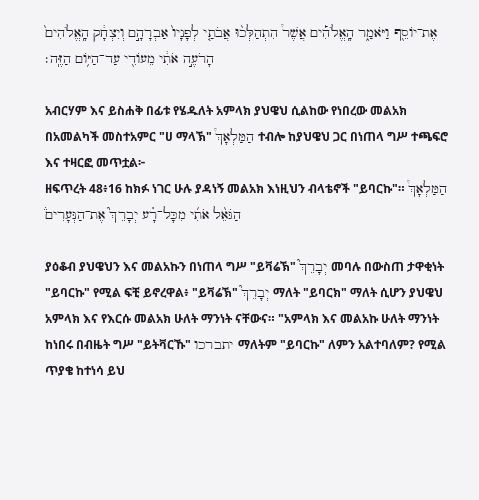אֶת־יֹוסֵ֖ף וַיֹּאמַ֑ר הָֽאֱלֹהִ֡ים אֲשֶׁר֩ הִתְהַלְּכ֨וּ אֲבֹתַ֤י לְפָנָיו֙ אַבְרָהָ֣ם וְיִצְחָ֔ק הָֽאֱלֹהִים֙ הָרֹעֶ֣ה אֹתִ֔י מֵעֹודִ֖י עַד־הַיֹּ֥ום הַזֶּֽה׃

አብርሃም እና ይስሐቅ በፊቱ የሄዱለት አምላክ ያህዌህ ሲልከው የነበረው መልአክ በአመልካች መስተአምር "ሀ ማላኽ" הַמַּלְאָךְ֩ ተብሎ ከያህዌህ ጋር በነጠላ ግሥ ተጫፍሮ እና ተዛርፎ መጥቷል፦
ዘፍጥረት 48፥16 ከክፉ ነገር ሁሉ ያዳነኝ መልአክ እነዚህን ብላቴኖች "ይባርኩ"። הַמַּלְאָךְ֩ הַגֹּאֵ֨ל אֹתִ֜י מִכָּל־רָ֗ע יְבָרֵךְ֮ אֶת־הַנְּעָרִים֒

ያዕቆብ ያህዌህን እና መልአኩን በነጠላ ግሥ "ይቫሬኽ" יְבָרֵךְ֮ መባሉ በውስጠ ታዋቂነት "ይባርኩ" የሚል ፍቺ ይኖረዋል፥ "ይቫሬኽ" יְבָרֵךְ֮ ማለት "ይባርክ" ማለት ሲሆን ያህዌህ አምላክ እና የእርሱ መልአክ ሁለት ማንነት ናቸውና። "አምላክ እና መልአኩ ሁለት ማንነት ከነበሩ በብዜት ግሥ "ይትቫርኹ" יתברכו ማለትም "ይባርኩ" ለምን አልተባለም? የሚል ጥያቄ ከተነሳ ይህ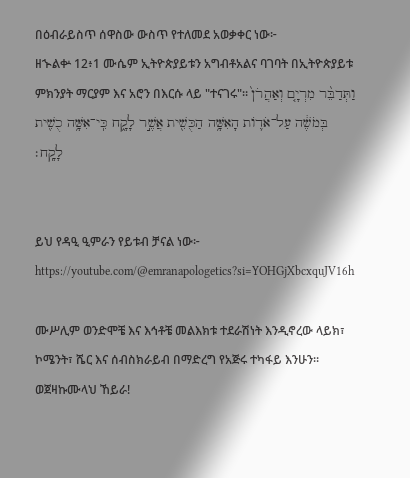በዕብራይስጥ ሰዋስው ውስጥ የተለመደ አወቃቀር ነው፦
ዘኍልቍ 12፥1 ሙሴም ኢትዮጵያይቱን አግብቶአልና ባገባት በኢትዮጵያይቱ ምክንያት ማርያም እና አሮን በእርሱ ላይ "ተናገሩ"። וַתְּדַבֵּ֨ר מִרְיָ֤ם וְאַהֲרֹן֙ בְּמֹשֶׁ֔ה עַל־אֹדֹ֛ות הָאִשָּׁ֥ה הַכֻּשִׁ֖ית אֲשֶׁ֣ר לָקָ֑ח כִּֽי־אִשָּׁ֥ה כֻשִׁ֖ית לָקָֽח׃


ይህ የዳዒ ዒምራን የይቱብ ቻናል ነው፦
https://youtube.com/@emranapologetics?si=YOHGjXbcxquJV16h

ሙሥሊም ወንድሞቼ እና እኅቶቼ መልእክቱ ተደራሽነት እንዲኖረው ላይክ፣ ኮሜንት፣ ሼር እና ሰብስክራይብ በማድረግ የአጅሩ ተካፋይ እንሁን። ወጀዛኩሙላህ ኸይራ!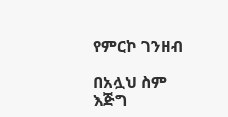የምርኮ ገንዘብ

በአሏህ ስም እጅግ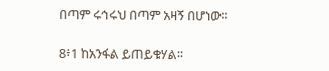በጣም ሩኅሩህ በጣም አዛኝ በሆነው፡፡

8፥1 ከአንፋል ይጠይቁሃል፡፡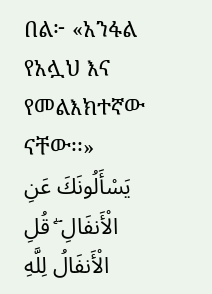በል፦ «አንፋል የአሏህ እና የመልእክተኛው ናቸው፡፡» يَسْأَلُونَكَ عَنِ الْأَنفَالِ ۖ قُلِ الْأَنفَالُ لِلَّهِ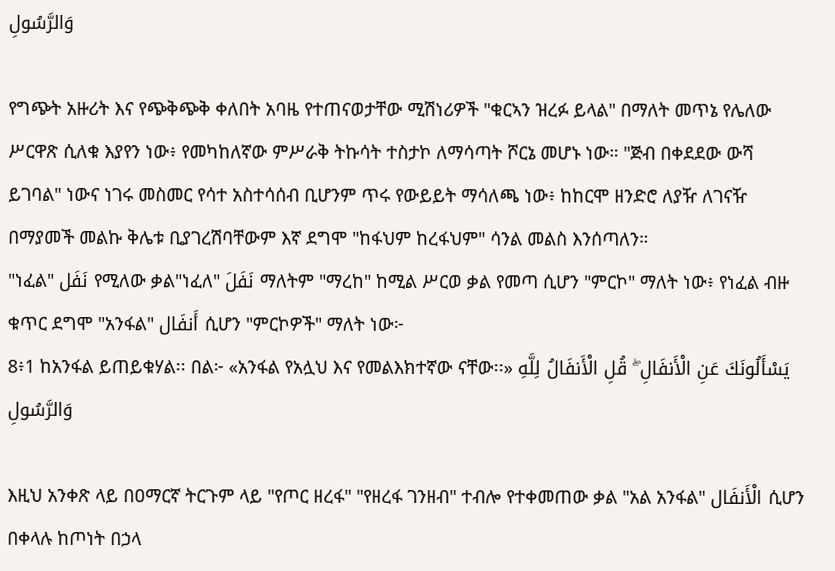وَالرَّسُولِ

የግጭት አዙሪት እና የጭቅጭቅ ቀለበት አባዜ የተጠናወታቸው ሚሽነሪዎች "ቁርኣን ዝረፉ ይላል" በማለት መጥኔ የሌለው ሥርዋጽ ሲለቁ እያየን ነው፥ የመካከለኛው ምሥራቅ ትኩሳት ተስታኮ ለማሳጣት ሾርኔ መሆኑ ነው። "ጅብ በቀደደው ውሻ ይገባል" ነውና ነገሩ መስመር የሳተ አስተሳሰብ ቢሆንም ጥሩ የውይይት ማሳለጫ ነው፥ ከከርሞ ዘንድሮ ለያዥ ለገናዥ በማያመች መልኩ ቅሌቱ ቢያገረሽባቸውም እኛ ደግሞ "ከፋህም ከረፋህም" ሳንል መልስ እንሰጣለን።
"ነፈል" نَفَل የሚለው ቃል"ነፈለ" نَفَلَ ማለትም "ማረከ" ከሚል ሥርወ ቃል የመጣ ሲሆን "ምርኮ" ማለት ነው፥ የነፈል ብዙ ቁጥር ደግሞ "አንፋል" أَنفَال ሲሆን "ምርኮዎች" ማለት ነው፦
8፥1 ከአንፋል ይጠይቁሃል፡፡ በል፦ «አንፋል የአሏህ እና የመልእክተኛው ናቸው፡፡» يَسْأَلُونَكَ عَنِ الْأَنفَالِ ۖ قُلِ الْأَنفَالُ لِلَّهِ وَالرَّسُولِ

እዚህ አንቀጽ ላይ በዐማርኛ ትርጉም ላይ "የጦር ዘረፋ" "የዘረፋ ገንዘብ" ተብሎ የተቀመጠው ቃል "አል አንፋል" الْأَنفَال ሲሆን በቀላሉ ከጦነት በኃላ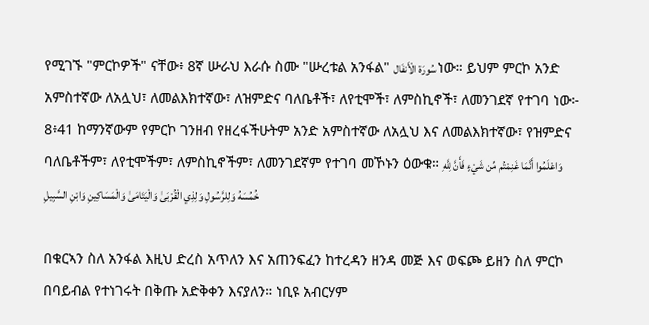የሚገኙ "ምርኮዎች" ናቸው፥ 8ኛ ሡራህ እራሱ ስሙ "ሡረቱል አንፋል" سُورَة الْأَنفَال ነው። ይህም ምርኮ አንድ አምስተኛው ለአሏህ፣ ለመልእክተኛው፣ ለዝምድና ባለቤቶች፣ ለየቲሞች፣ ለምስኪኖች፣ ለመንገደኛ የተገባ ነው፦
8፥41 ከማንኛውም የምርኮ ገንዘብ የዘረፋችሁትም አንድ አምስተኛው ለአሏህ እና ለመልእክተኛው፣ የዝምድና ባለቤቶችም፣ ለየቲሞችም፣ ለምስኪኖችም፣ ለመንገደኛም የተገባ መኾኑን ዕውቁ። وَاعْلَمُوا أَنَّمَا غَنِمْتُم مِّن شَيْءٍ فَأَنَّ لِلَّهِ خُمُسَهُ وَلِلرَّسُولِ وَلِذِي الْقُرْبَىٰ وَالْيَتَامَىٰ وَالْمَسَاكِينِ وَابْنِ السَّبِيلِ

በቁርኣን ስለ አንፋል እዚህ ድረስ አጥለን እና አጠንፍፈን ከተረዳን ዘንዳ መጅ እና ወፍጮ ይዘን ስለ ምርኮ በባይብል የተነገሩት በቅጡ አድቅቀን እናያለን። ነቢዩ አብርሃም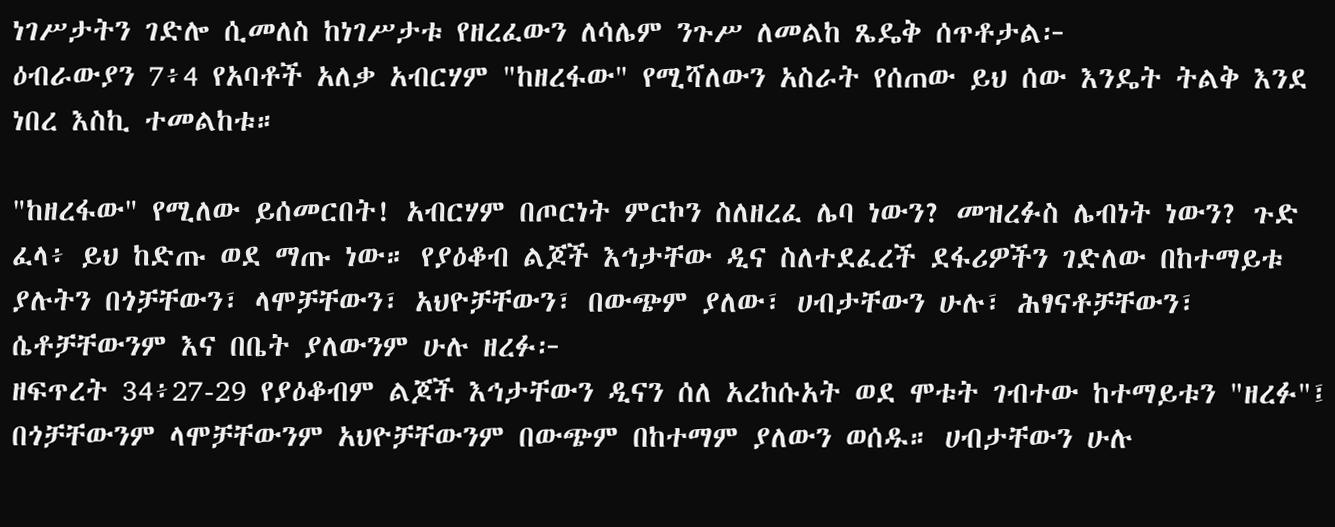ነገሥታትን ገድሎ ሲመለስ ከነገሥታቱ የዘረፈውን ለሳሌም ንጉሥ ለመልከ ጼዴቅ ሰጥቶታል፦
ዕብራውያን 7፥4 የአባቶች አለቃ አብርሃም "ከዘረፋው" የሚሻለውን አስራት የሰጠው ይህ ሰው እንዴት ትልቅ እንደ ነበረ እስኪ ተመልከቱ።

"ከዘረፋው" የሚለው ይሰመርበት! አብርሃም በጦርነት ምርኮን ስለዘረፈ ሌባ ነውን? መዝረፉስ ሌብነት ነውን? ጉድ ፈላ፥ ይህ ከድጡ ወደ ማጡ ነው። የያዕቆብ ልጆች እኅታቸው ዲና ስለተደፈረች ደፋሪዎችን ገድለው በከተማይቱ ያሉትን በጎቻቸውን፣ ላሞቻቸውን፣ አህዮቻቸውን፣ በውጭም ያለው፣ ሀብታቸውን ሁሉ፣ ሕፃናቶቻቸውን፣ ሴቶቻቸውንም እና በቤት ያለውንም ሁሉ ዘረፉ፦
ዘፍጥረት 34፥27-29 የያዕቆብም ልጆች እኅታቸውን ዲናን ሰለ አረከሱአት ወደ ሞቱት ገብተው ከተማይቱን "ዘረፉ"፤ በጎቻቸውንም ላሞቻቸውንም አህዮቻቸውንም በውጭም በከተማም ያለውን ወሰዱ። ሀብታቸውን ሁሉ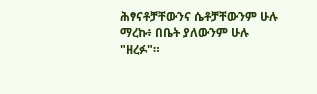ሕፃናቶቻቸውንና ሴቶቻቸውንም ሁሉ ማረኩ፥ በቤት ያለውንም ሁሉ "ዘረፉ"።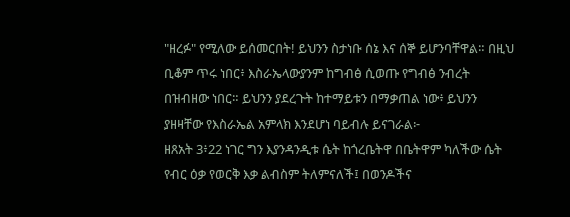"ዘረፉ" የሚለው ይሰመርበት! ይህንን ስታነቡ ሰኔ እና ሰኞ ይሆንባቸዋል። በዚህ ቢቆም ጥሩ ነበር፥ እስራኤላውያንም ከግብፅ ሲወጡ የግብፅ ንብረት በዝብዘው ነበር። ይህንን ያደረጉት ከተማይቱን በማቃጠል ነው፥ ይህንን ያዘዛቸው የእስራኤል አምላክ እንደሆነ ባይብሉ ይናገራል፦
ዘጸአት 3፥22 ነገር ግን እያንዳንዲቱ ሴት ከጎረቤትዋ በቤትዋም ካለችው ሴት የብር ዕቃ የወርቅ እቃ ልብስም ትለምናለች፤ በወንዶችና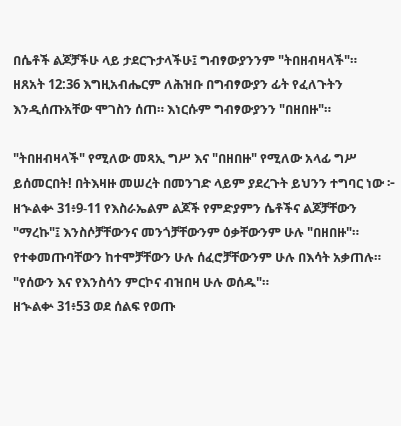በሴቶች ልጆቻችሁ ላይ ታደርጉታላችሁ፤ ግብፃውያንንም "ትበዘብዛላች"።
ዘጸአት 12:36 እግዚአብሔርም ለሕዝቡ በግብፃውያን ፊት የፈለጉትን እንዲሰጡአቸው ሞገስን ሰጠ። እነርሱም ግብፃውያንን "በዘበዙ"።

"ትበዘብዛላች" የሚለው መጻኢ ግሥ እና "በዘበዙ" የሚለው አላፊ ግሥ ይሰመርበት! በትእዛዙ መሠረት በመንገድ ላይም ያደረጉት ይህንን ተግባር ነው ፦
ዘኍልቍ 31፥9-11 የእስራኤልም ልጆች የምድያምን ሴቶችና ልጆቻቸውን "ማረኩ"፤ እንስሶቻቸውንና መንጎቻቸውንም ዕቃቸውንም ሁሉ "በዘበዙ"። የተቀመጡባቸውን ከተሞቻቸውን ሁሉ ሰፈሮቻቸውንም ሁሉ በእሳት አቃጠሉ። "የሰውን እና የእንስሳን ምርኮና ብዝበዛ ሁሉ ወሰዱ"።
ዘኍልቍ 31፥53 ወደ ሰልፍ የወጡ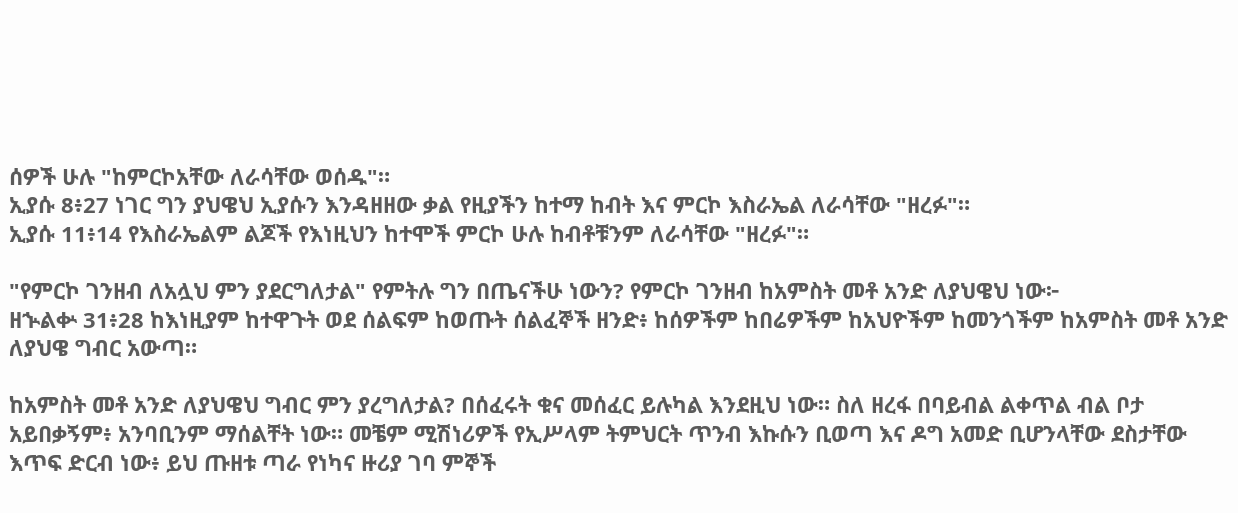ሰዎች ሁሉ "ከምርኮአቸው ለራሳቸው ወሰዱ"።
ኢያሱ 8፥27 ነገር ግን ያህዌህ ኢያሱን እንዳዘዘው ቃል የዚያችን ከተማ ከብት እና ምርኮ እስራኤል ለራሳቸው "ዘረፉ"።
ኢያሱ 11፥14 የእስራኤልም ልጆች የእነዚህን ከተሞች ምርኮ ሁሉ ከብቶቹንም ለራሳቸው "ዘረፉ"።

"የምርኮ ገንዘብ ለአሏህ ምን ያደርግለታል" የምትሉ ግን በጤናችሁ ነውን? የምርኮ ገንዘብ ከአምስት መቶ አንድ ለያህዌህ ነው፦
ዘኍልቍ 31፥28 ከእነዚያም ከተዋጉት ወደ ሰልፍም ከወጡት ሰልፈኞች ዘንድ፥ ከሰዎችም ከበሬዎችም ከአህዮችም ከመንጎችም ከአምስት መቶ አንድ ለያህዌ ግብር አውጣ።

ከአምስት መቶ አንድ ለያህዌህ ግብር ምን ያረግለታል? በሰፈሩት ቁና መሰፈር ይሉካል እንደዚህ ነው። ስለ ዘረፋ በባይብል ልቀጥል ብል ቦታ አይበቃኝም፥ አንባቢንም ማሰልቸት ነው። መቼም ሚሽነሪዎች የኢሥላም ትምህርት ጥንብ እኩሱን ቢወጣ እና ዶግ አመድ ቢሆንላቸው ደስታቸው እጥፍ ድርብ ነው፥ ይህ ጡዘቱ ጣራ የነካና ዙሪያ ገባ ምኞች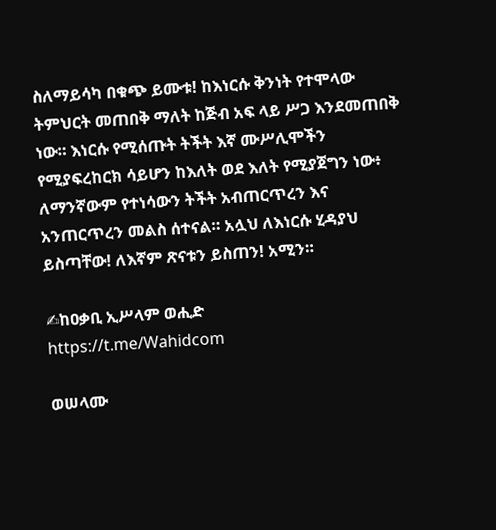ስለማይሳካ በቁጭ ይሙቱ! ከእነርሱ ቅንነት የተሞላው ትምህርት መጠበቅ ማለት ከጅብ አፍ ላይ ሥጋ እንደመጠበቅ ነው። እነርሱ የሚሰጡት ትችት እኛ ሙሥሊሞችን የሚያፍረከርክ ሳይሆን ከእለት ወደ እለት የሚያጀግን ነው፥ ለማንኛውም የተነሳውን ትችት አብጠርጥረን እና አንጠርጥረን መልስ ሰተናል። አሏህ ለእነርሱ ሂዳያህ ይስጣቸው! ለእኛም ጽናቱን ይስጠን! አሚን።

✍ከዐቃቢ ኢሥላም ወሒድ
https://t.me/Wahidcom

ወሠላሙ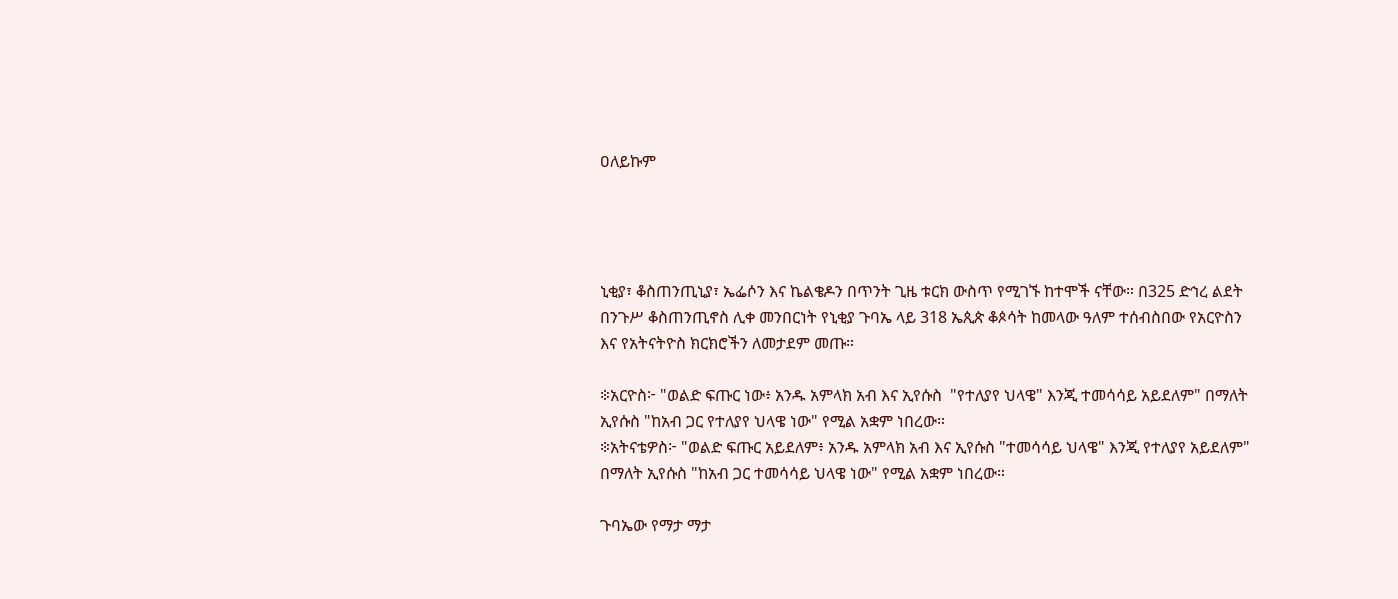ዐለይኩም




ኒቂያ፣ ቆስጠንጢኒያ፣ ኤፌሶን እና ኬልቄዶን በጥንት ጊዜ ቱርክ ውስጥ የሚገኙ ከተሞች ናቸው። በ325 ድኅረ ልደት በንጉሥ ቆስጠንጢኖስ ሊቀ መንበርነት የኒቂያ ጉባኤ ላይ 318 ኤጲጵ ቆጶሳት ከመላው ዓለም ተሰብስበው የአርዮስን እና የአትናትዮስ ክርክሮችን ለመታደም መጡ።

፨አርዮስ፦ "ወልድ ፍጡር ነው፥ አንዱ አምላክ አብ እና ኢየሱስ  "የተለያየ ህላዌ" እንጂ ተመሳሳይ አይደለም" በማለት ኢየሱስ "ከአብ ጋር የተለያየ ህላዌ ነው" የሚል አቋም ነበረው።
፨አትናቴዎስ፦ "ወልድ ፍጡር አይደለም፥ አንዱ አምላክ አብ እና ኢየሱስ "ተመሳሳይ ህላዌ" እንጂ የተለያየ አይደለም" በማለት ኢየሱስ "ከአብ ጋር ተመሳሳይ ህላዌ ነው" የሚል አቋም ነበረው።

ጉባኤው የማታ ማታ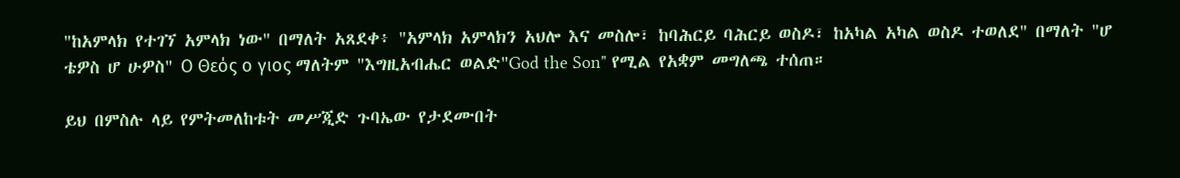"ከአምላክ የተገኘ አምላክ ነው" በማለት አጸደቀ፥ "አምላክ አምላክን አህሎ እና መስሎ፣ ከባሕርይ ባሕርይ ወስዶ፣ ከአካል አካል ወስዶ ተወለደ" በማለት "ሆ ቴዎስ ሆ ሁዎስ" Ο Θεός ο γιος ማለትም "እግዚአብሔር ወልድ"God the Son" የሚል የአቋም መግለጫ ተሰጠ።

ይህ በምስሉ ላይ የምትመለከቱት መሥጂድ ጉባኤው የታደሙበት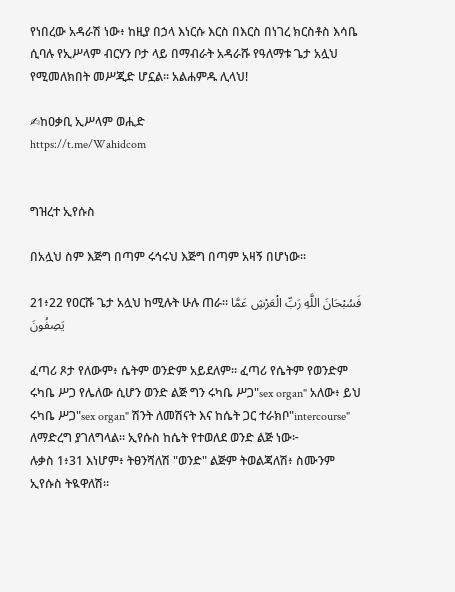የነበረው አዳራሽ ነው፥ ከዚያ በኃላ እነርሱ እርስ በእርስ በነገረ ክርስቶስ እሳቤ ሲባሉ የኢሥላም ብርሃን ቦታ ላይ በማብራት አዳራሹ የዓለማቱ ጌታ አሏህ የሚመለክበት መሥጂድ ሆኗል። አልሐምዱ ሊላህ!

✍ከዐቃቢ ኢሥላም ወሒድ
https://t.me/Wahidcom


ግዝረተ ኢየሱስ

በአሏህ ስም እጅግ በጣም ሩኅሩህ እጅግ በጣም አዛኝ በሆነው፡፡

21፥22 የዐርሹ ጌታ አሏህ ከሚሉት ሁሉ ጠራ። فَسُبْحَانَ اللَّهِ رَبِّ الْعَرْشِ عَمَّا يَصِفُونَ

ፈጣሪ ጾታ የለውም፥ ሴትም ወንድም አይደለም። ፈጣሪ የሴትም የወንድም ሩካቤ ሥጋ የሌለው ሲሆን ወንድ ልጅ ግን ሩካቤ ሥጋ"sex organ" አለው፥ ይህ ሩካቤ ሥጋ"sex organ" ሽንት ለመሽናት እና ከሴት ጋር ተራክቦ"intercourse" ለማድረግ ያገለግላል። ኢየሱስ ከሴት የተወለደ ወንድ ልጅ ነው፦
ሉቃስ 1፥31 እነሆም፥ ትፀንሻለሽ "ወንድ" ልጅም ትወልጃለሽ፥ ስሙንም ኢየሱስ ትዪዋለሽ።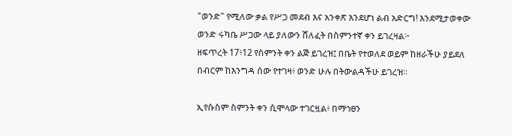"ወንድ" የሚለው ቃል የሥጋ መደብ እና አንቀጽ እንደሆነ ልብ አድርግ! እንደሚታወቀው ወንድ ሩካቤ ሥጋው ላይ ያለውን ሸለፈት በስምንተኛ ቀን ይገረዛል፦
ዘፍጥረት 17፥12 የስምንት ቀን ልጅ ይገረዝ፤ በቤት የተወለደ ወይም ከዘራችሁ ያይደለ በብርም ከእንግዳ ሰው የተገዛ፥ ወንድ ሁሉ በትውልዳችሁ ይገረዝ።

ኢየሱስም ስምንት ቀን ሲሞላው ተገርዟል፥ በማኅፀን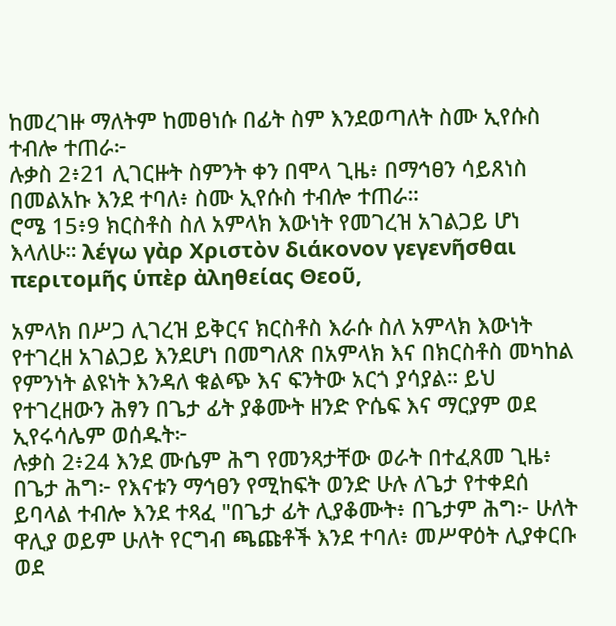ከመረገዙ ማለትም ከመፀነሱ በፊት ስም እንደወጣለት ስሙ ኢየሱስ ተብሎ ተጠራ፦
ሉቃስ 2፥21 ሊገርዙት ስምንት ቀን በሞላ ጊዜ፥ በማኅፀን ሳይጸነስ በመልአኩ እንደ ተባለ፥ ስሙ ኢየሱስ ተብሎ ተጠራ።
ሮሜ 15፥9 ክርስቶስ ስለ አምላክ እውነት የመገረዝ አገልጋይ ሆነ እላለሁ። λέγω γὰρ Χριστὸν διάκονον γεγενῆσθαι περιτομῆς ὑπὲρ ἀληθείας Θεοῦ,

አምላክ በሥጋ ሊገረዝ ይቅርና ክርስቶስ እራሱ ስለ አምላክ እውነት የተገረዘ አገልጋይ እንደሆነ በመግለጽ በአምላክ እና በክርስቶስ መካከል የምንነት ልዩነት እንዳለ ቁልጭ እና ፍንትው አርጎ ያሳያል። ይህ የተገረዘውን ሕፃን በጌታ ፊት ያቆሙት ዘንድ ዮሴፍ እና ማርያም ወደ ኢየሩሳሌም ወሰዱት፦
ሉቃስ 2፥24 እንደ ሙሴም ሕግ የመንጻታቸው ወራት በተፈጸመ ጊዜ፥ በጌታ ሕግ፦ የእናቱን ማኅፀን የሚከፍት ወንድ ሁሉ ለጌታ የተቀደሰ ይባላል ተብሎ እንደ ተጻፈ "በጌታ ፊት ሊያቆሙት፥ በጌታም ሕግ፦ ሁለት ዋሊያ ወይም ሁለት የርግብ ጫጩቶች እንደ ተባለ፥ መሥዋዕት ሊያቀርቡ ወደ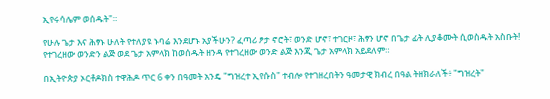ኢየሩሳሌም ወሰዱት"።

የሁሉ ጌታ እና ሕፃኑ ሁለት የተለያዩ ኑባሬ እንደሆኑ አያችሁን? ፈጣሪ ፆታ ኖሮት፣ ወንድ ሆኖ፣ ተገርዞ፣ ሕፃን ሆኖ በጌታ ፊት ሊያቆሙት ሲወስዱት አስቡት! የተገረዘው ወንድን ልጅ ወደ ጌታ አምላክ ከወሰዱት ዘንዳ የተገረዘው ወንድ ልጅ እንጂ ጌታ አምላክ አይደለም።

በኢትዮጵያ ኦርቶዶክስ ተዋሕዶ ጥር 6 ቀን በዓመት አንዴ "ግዝረተ ኢየሱስ" ተብሎ የተገዘረበትን ዓመታዊ ክብረ በዓል ትዘክራለች፥ "ግዝረት"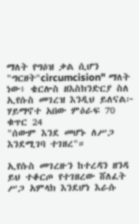ማለት የግዕዝ ቃል ሲሆን "ግርዘት"circumcision" ማለት ነው፥ ቄርሎስ ዘእስክንድርያ ስለ ኢየሱስ መገረዝ እንዲህ ይለናል፦
ሃይማኖተ አበው ምዕራፍ 70 ቁጥር 24
"ሰውም እንደ መሆኑ ለሥጋ እንደሚገባ ተገዘረ"።

ኢየሱስ መገረዙን ከተረዳን ዘንዳ ይህ ተቆርጦ የተገዘረው ሸለፈት ሥጋ አምላክ እንደሆነ እራሱ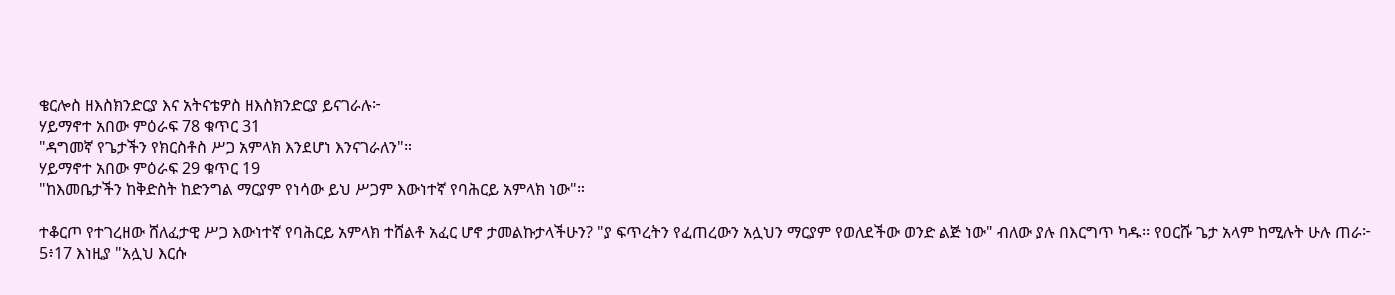ቄርሎስ ዘእስክንድርያ እና አትናቴዎስ ዘእስክንድርያ ይናገራሉ፦
ሃይማኖተ አበው ምዕራፍ 78 ቁጥር 31
"ዳግመኛ የጌታችን የክርስቶስ ሥጋ አምላክ እንደሆነ እንናገራለን"።
ሃይማኖተ አበው ምዕራፍ 29 ቁጥር 19
"ከእመቤታችን ከቅድስት ከድንግል ማርያም የነሳው ይህ ሥጋም እውነተኛ የባሕርይ አምላክ ነው"።

ተቆርጦ የተገረዘው ሸለፈታዊ ሥጋ እውነተኛ የባሕርይ አምላክ ተሸልቶ አፈር ሆኖ ታመልኩታላችሁን? "ያ ፍጥረትን የፈጠረውን አሏህን ማርያም የወለደችው ወንድ ልጅ ነው" ብለው ያሉ በእርግጥ ካዱ፡፡ የዐርሹ ጌታ አላም ከሚሉት ሁሉ ጠራ፦
5፥17 እነዚያ "አሏህ እርሱ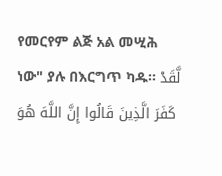የመርየም ልጅ አል መሢሕ ነው" ያሉ በእርግጥ ካዱ፡፡ لَّقَدْ كَفَرَ الَّذِينَ قَالُوا إِنَّ اللَّهَ هُوَ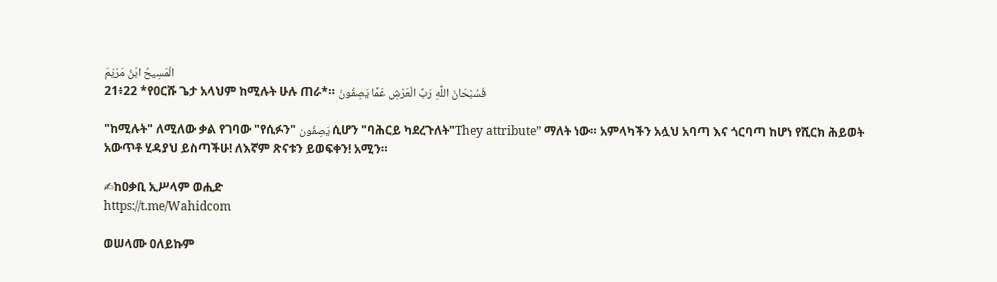الْمَسِيحُ ابْنُ مَرْيَمَ
21፥22 *የዐርሹ ጌታ አላህም ከሚሉት ሁሉ ጠራ*። فَسُبْحَانَ اللَّهِ رَبِّ الْعَرْشِ عَمَّا يَصِفُونَ

"ከሚሉት" ለሚለው ቃል የገባው "የሲፉን" يَصِفُون ሲሆን "ባሕርይ ካደረጉለት"They attribute” ማለት ነው። አምላካችን አሏህ አባጣ እና ጎርባጣ ከሆነ የሺርክ ሕይወት አውጥቶ ሂዳያህ ይስጣችሁ! ለእኛም ጽናቱን ይወፍቀን! አሚን።

✍ከዐቃቢ ኢሥላም ወሒድ
https://t.me/Wahidcom

ወሠላሙ ዐለይኩም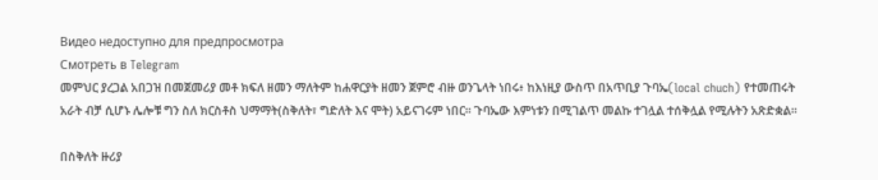Видео недоступно для предпросмотра
Смотреть в Telegram
መምህር ያረጋል አበጋዝ በመጀመሪያ መቶ ክፍለ ዘመን ማለትም ከሐዋርያት ዘመን ጀምሮ ብዙ ወንጌላት ነበሩ፥ ከእነዚያ ውስጥ በአጥቢያ ጉባኤ(local chuch) የተመጠሩት አራት ብቻ ሲሆኑ ሌሎቹ ግን ስለ ክርስቶስ ህማማት(ስቅለት፣ ግድለት እና ሞት) አይናገሩም ነበር። ጉባኤው እምነቱን በሚገልጥ መልኩ ተገሏል ተሰቅሏል የሚሉትን አጽድቋል።

በስቅለት ዙሪያ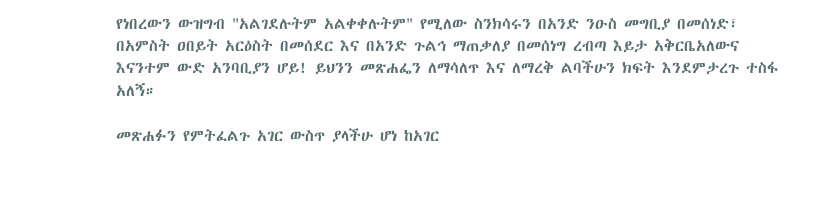የነበረውን ውዝግብ "አልገደሉትም አልቀቀሉትም" የሚለው ስንክሳሩን በአንድ ንዑስ መግቢያ በመሰነድ፣ በአምስት ዐበይት አርዕስት በመሰደር እና በአንድ ጉልኅ ማጠቃለያ በመሰነግ ረብጣ እይታ አቅርቤአለውና እናንተም ውድ አንባቢያን ሆይ! ይህንን መጽሐፌን ለማሳለጥ እና ለማረቅ ልባችሁን ክፍት እንደምታረጉ ተስፋ አለኝ።

መጽሐፉን የምትፈልጉ አገር ውስጥ ያላችሁ ሆነ ከአገር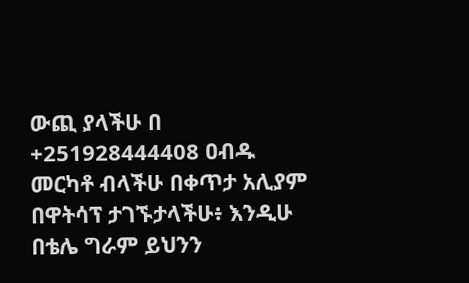ውጪ ያላችሁ በ +251928444408 ዐብዱ መርካቶ ብላችሁ በቀጥታ አሊያም በዋትሳፕ ታገኙታላችሁ፥ እንዲሁ በቴሌ ግራም ይህንን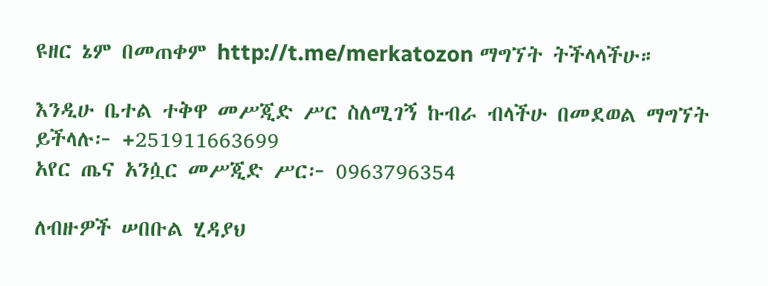ዩዘር ኔም በመጠቀም http://t.me/merkatozon ማግኘት ትችላላችሁ።

እንዲሁ ቤተል ተቅዋ መሥጂድ ሥር ስለሚገኝ ኩብራ ብላችሁ በመደወል ማግኘት ይችላሉ፦ +251911663699
አየር ጤና አንሷር መሥጂድ ሥር፦ 0963796354

ለብዙዎች ሠበቡል ሂዳያህ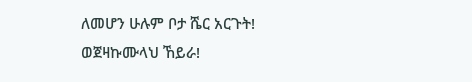ለመሆን ሁሉም ቦታ ሼር አርጉት!
ወጀዛኩሙላህ ኸይራ!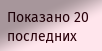Показано 20 последних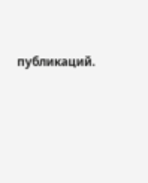публикаций.